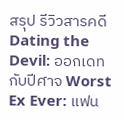สรุป รีวิวสารคดี Dating the Devil: ออกเดทกับปีศาจ Worst Ex Ever: แฟน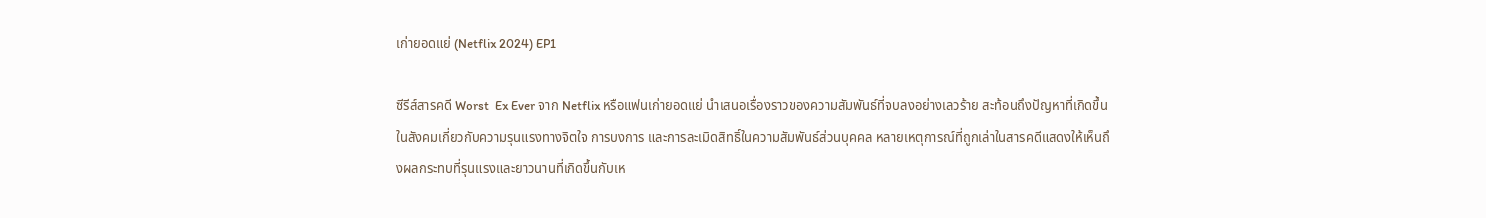เก่ายอดแย่ (Netflix 2024) EP1

ซีรีส์สารคดี Worst  Ex Ever จาก Netflix หรือแฟนเก่ายอดแย่ นำเสนอเรื่องราวของความสัมพันธ์ที่จบลงอย่างเลวร้าย สะท้อนถึงปัญหาที่เกิดขึ้นในสังคมเกี่ยวกับความรุนแรงทางจิตใจ การบงการ และการละเมิดสิทธิ์ในความสัมพันธ์ส่วนบุคคล หลายเหตุการณ์ที่ถูกเล่าในสารคดีแสดงให้เห็นถึงผลกระทบที่รุนแรงและยาวนานที่เกิดขึ้นกับเห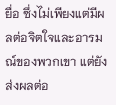ยื่อ ซึ่งไม่เพียงแต่มีผลต่อจิตใจและอารมณ์ของพวกเขา แต่ยังส่งผลต่อ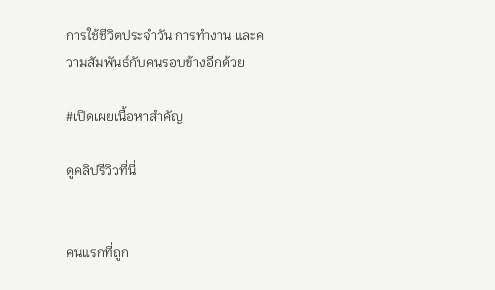การใช้ชีวิตประจำวัน การทำงาน และความสัมพันธ์กับคนรอบข้างอีกด้วย

#เปิดเผยเนื้อหาสำคัญ

ดูคลิปรีวิวที่นี่


คนแรกที่ถูก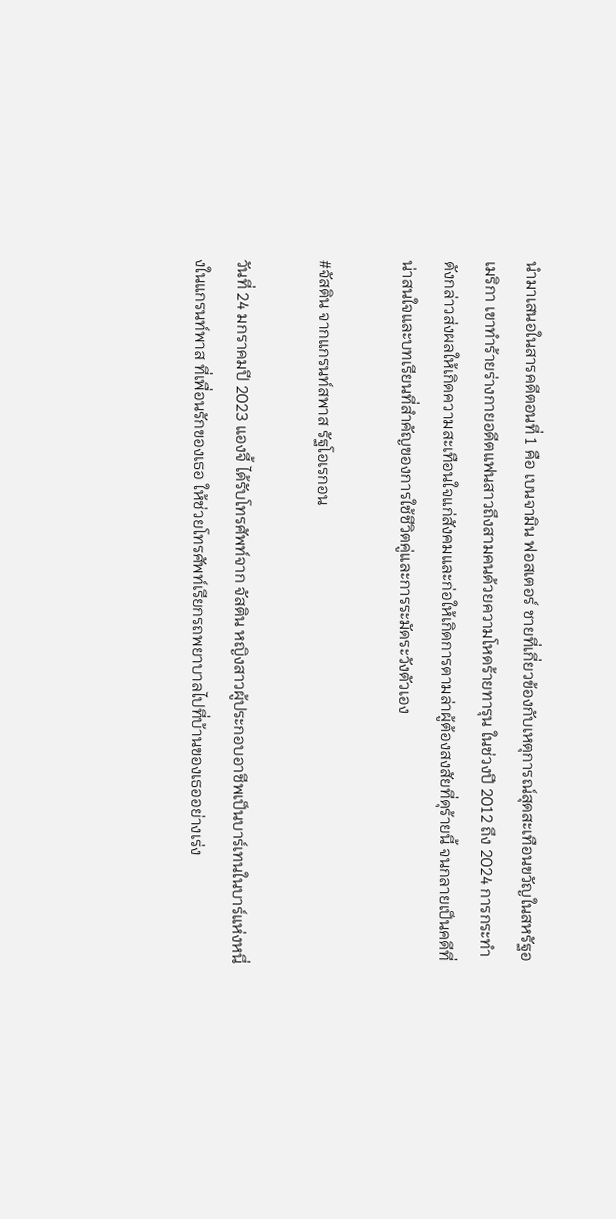นำมาเสนอในสารคดีตอนที่ 1 คือ เบนจามิน ฟอสเตอร์ ชายที่เกี่ยวข้องกับเหตุการณ์สุดสะเทือนขวัญในสหรัฐอเมริกา เขาทำร้ายร่างกายอดีตแฟนสาวถึงสามคนด้วยความโหดร้ายทารุน ในช่วงปี 2012 ถึง 2024 การกระทำดังกล่าวส่งผลให้เกิดความสะเทือนใจแก่สังคมและก่อให้เกิดการตามล่าผู้ต้องสงสัยที่ดุร้ายนี้ จนกลายเป็นคดีที่น่าสนใจและบทเรียนที่สำคัญของการใช้ชีวิตคู่และการระมัดระวังตัวเอง

#จัสติน จากแกรนท์สพาส รัฐโอเรกอน

วันที่ 24 มกราคมปี 2023 แองจี้ ได้รับโทรศัพท์จาก จัสติน หญิงสาวผู้ประกอบอาชีพเป็นบาร์เทนในบาร์แห่งหนึ่งในแกรนท์พาส ที่เพื่อนรักของเธอ ให้ช่วยโทรศัพท์เรียกรถพยาบาลไปที่บ้านของเธออย่างเร่ง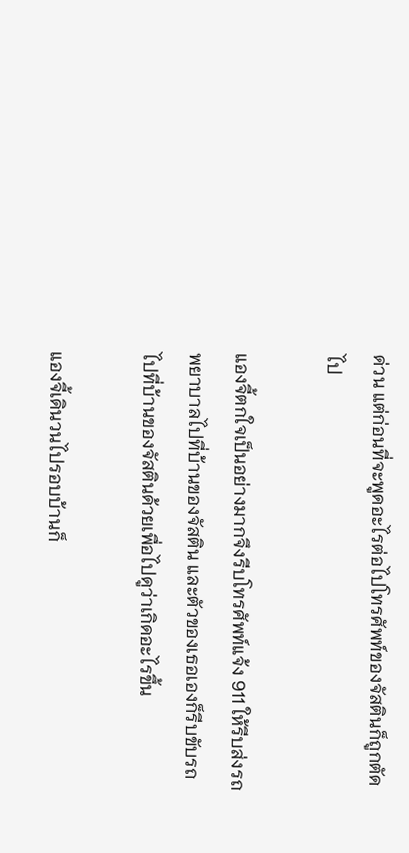ด่วน แต่ก่อนที่จะพูดอะไรต่อไปโทรศัพท์ของจัสตินก็ถูกตัดไป

แองจี้ตกใจเป็นอย่างมากจึงรีบโทรศัพท์แจ้ง 911 ให้รีบส่งรถพยาบาลไปที่บ้านของจัสติน และตัวของเธอเองก็รีบขับรถไปที่บ้านของจัสตินด้วยเพื่อไปดูว่าเกิดอะไรขึ้น

แองจี้เดินวนไปรอบบ้านก็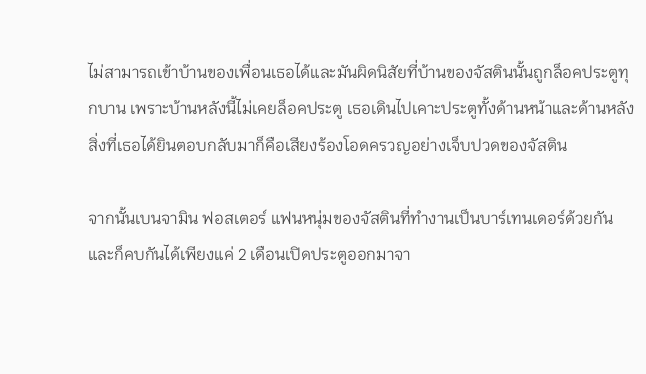ไม่สามารถเข้าบ้านของเพื่อนเธอได้และมันผิดนิสัยที่บ้านของจัสตินนั้นถูกล็อคประตูทุกบาน เพราะบ้านหลังนี้ไม่เคยล็อคประตู เธอเดินไปเคาะประตูทั้งด้านหน้าและด้านหลัง สิ่งที่เธอได้ยินตอบกลับมาก็คือเสียงร้องโอดครวญอย่างเจ็บปวดของจัสติน

จากนั้นเบนจามิน ฟอสเตอร์ แฟนหนุ่มของจัสตินที่ทำงานเป็นบาร์เทนเดอร์ด้วยกัน และก็คบกันได้เพียงแค่ 2 เดือนเปิดประตูออกมาจา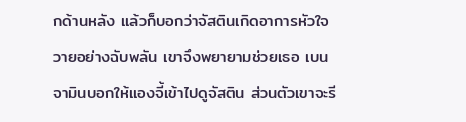กด้านหลัง แล้วก็บอกว่าจัสตินเกิดอาการหัวใจวายอย่างฉับพลัน เขาจึงพยายามช่วยเธอ เบนจามินบอกให้แองจี้เข้าไปดูจัสติน ส่วนตัวเขาจะรี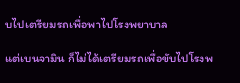บไปเตรียมรถเพื่อพาไปโรงพยาบาล

แต่เบนจามิน ก็ไม่ได้เตรียมรถเพื่อขับไปโรงพ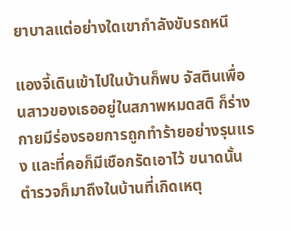ยาบาลแต่อย่างใดเขากำลังขับรถหนี

แองจี้เดินเข้าไปในบ้านก็พบ จัสตินเพื่อนสาวของเธออยู่ในสภาพหมดสติ ก็ร่างกายมีร่องรอยการถูกทำร้ายอย่างรุนแรง และที่คอก็มีเชือกรัดเอาไว้ ขนาดนั้นตำรวจก็มาถึงในบ้านที่เกิดเหตุ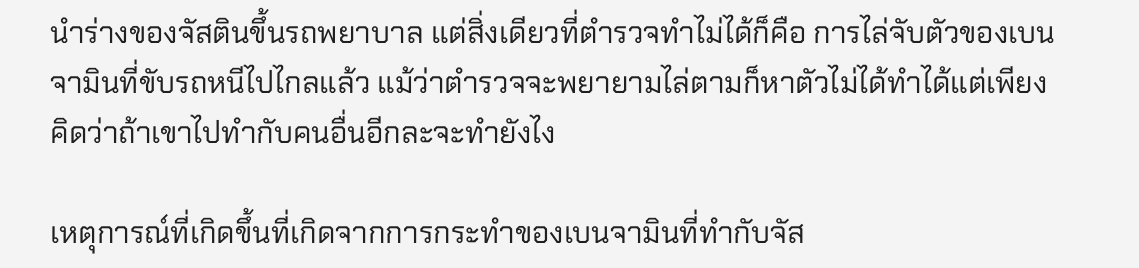นำร่างของจัสตินขึ้นรถพยาบาล แต่สิ่งเดียวที่ตำรวจทำไม่ได้ก็คือ การไล่จับตัวของเบนจามินที่ขับรถหนีไปไกลแล้ว แม้ว่าตำรวจจะพยายามไล่ตามก็หาตัวไม่ได้ทำได้แต่เพียงคิดว่าถ้าเขาไปทำกับคนอื่นอีกละจะทำยังไง

เหตุการณ์ที่เกิดขึ้นที่เกิดจากการกระทำของเบนจามินที่ทำกับจัส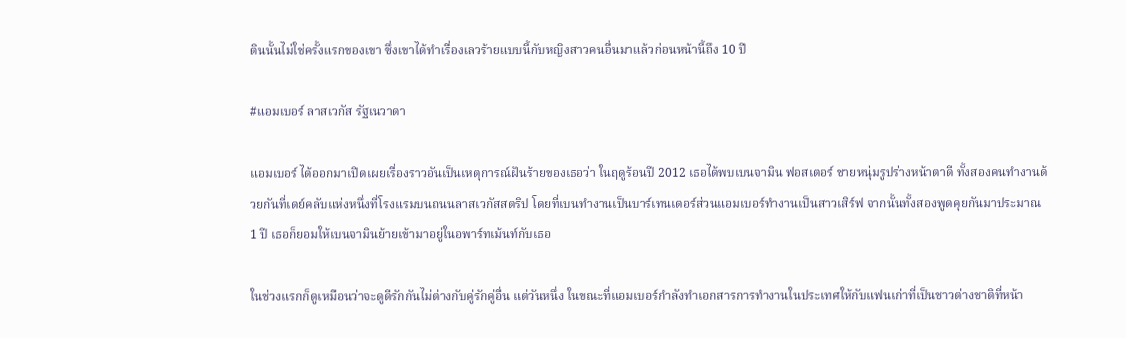ตินนั้นไม่ใช่ครั้งแรกของเขา ซึ่งเขาได้ทำเรื่องเลวร้ายแบบนี้กับหญิงสาวคนอื่นมาแล้วก่อนหน้านี้ถึง 10 ปี

#แอมเบอร์ ลาสเวกัส รัฐเนวาดา

แอมเบอร์ ได้ออกมาเปิดเผยเรื่องราวอันเป็นเหตุการณ์ฝันร้ายของเธอว่า ในฤดูร้อนปี 2012 เธอได้พบเบนจามิน ฟอสเตอร์ ชายหนุ่มรูปร่างหน้าตาดี ทั้งสองคนทำงานด้วยกันที่เดย์คลับแห่งหนึ่งที่โรงแรมบนถนนลาสเวกัสสตริป โดยที่เบนทำงานเป็นบาร์เทนเดอร์ส่วนแอมเบอร์ทำงานเป็นสาวเสิร์ฟ จากนั้นทั้งสองพูดคุยกันมาประมาณ 1 ปี เธอก็ยอมให้เบนจามินย้ายเข้ามาอยู่ในอพาร์ทเม้นท์กับเธอ

ในช่วงแรกก็ดูเหมือนว่าจะดูดีรักกันไม่ต่างกับคู่รักคู่อื่น แต่วันหนึ่ง ในขณะที่แอมเบอร์กำลังทำเอกสารการทำงานในประเทศให้กับแฟนเก่าที่เป็นชาวต่างชาติที่หน้า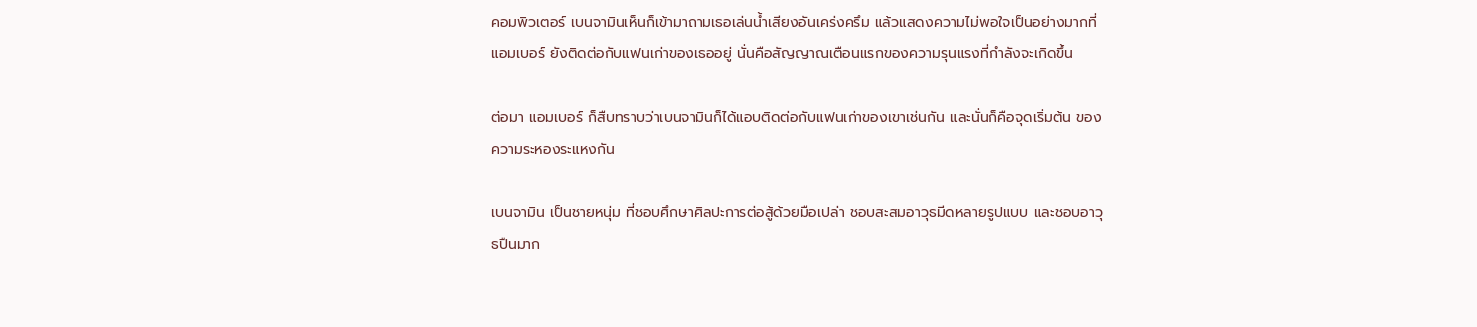คอมพิวเตอร์ เบนจามินเห็นก็เข้ามาถามเธอเล่นน้ำเสียงอันเคร่งครึม แล้วแสดงความไม่พอใจเป็นอย่างมากที่ แอมเบอร์ ยังติดต่อกับแฟนเก่าของเธออยู่ นั่นคือสัญญาณเตือนแรกของความรุนแรงที่กำลังจะเกิดขึ้น

ต่อมา แอมเบอร์ ก็สืบทราบว่าเบนจามินก็ได้แอบติดต่อกับแฟนเก่าของเขาเช่นกัน และนั่นก็คือจุดเริ่มต้น ของความระหองระแหงกัน

เบนจามิน เป็นชายหนุ่ม ที่ชอบศึกษาศิลปะการต่อสู้ด้วยมือเปล่า ชอบสะสมอาวุธมีดหลายรูปแบบ และชอบอาวุธปืนมาก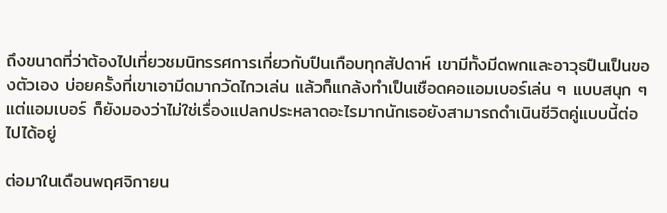ถึงขนาดที่ว่าต้องไปเที่ยวชมนิทรรศการเกี่ยวกับปืนเกือบทุกสัปดาห์ เขามีทั้งมีดพกและอาวุธปืนเป็นของตัวเอง บ่อยครั้งที่เขาเอามีดมากวัดไกวเล่น แล้วก็แกล้งทำเป็นเชือดคอแอมเบอร์เล่น ๆ แบบสนุก ๆ แต่แอมเบอร์ ก็ยังมองว่าไม่ใช่เรื่องแปลกประหลาดอะไรมากนักเธอยังสามารถดำเนินชีวิตคู่แบบนี้ต่อไปได้อยู่

ต่อมาในเดือนพฤศจิกายน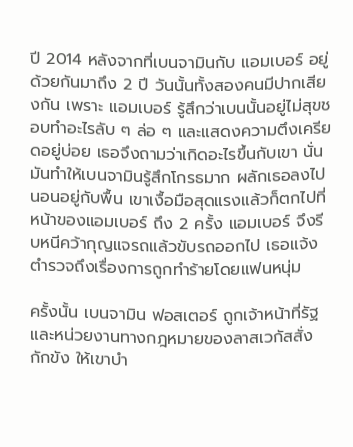ปี 2014 หลังจากที่เบนจามินกับ แอมเบอร์ อยู่ด้วยกันมาถึง 2 ปี วันนั้นทั้งสองคนมีปากเสียงกัน เพราะ แอมเบอร์ รู้สึกว่าเบนนั้นอยู่ไม่สุขชอบทำอะไรลับ ๆ ล่อ ๆ และแสดงความตึงเครียดอยู่บ่อย เธอจึงถามว่าเกิดอะไรขึ้นกับเขา นั่นมันทำให้เบนจามินรู้สึกโกรธมาก ผลักเธอลงไปนอนอยู่กับพื้น เขาเงื้อมือสุดแรงแล้วก็ตกไปที่หน้าของแอมเบอร์ ถึง 2 ครั้ง แอมเบอร์ จึงรีบหนีคว้ากุญแจรถแล้วขับรถออกไป เธอแจ้งตำรวจถึงเรื่องการถูกทำร้ายโดยแฟนหนุ่ม

ครั้งนั้น เบนจามิน ฟอสเตอร์ ถูกเจ้าหน้าที่รัฐและหน่วยงานทางกฎหมายของลาสเวกัสสั่งกักขัง ให้เขาบำ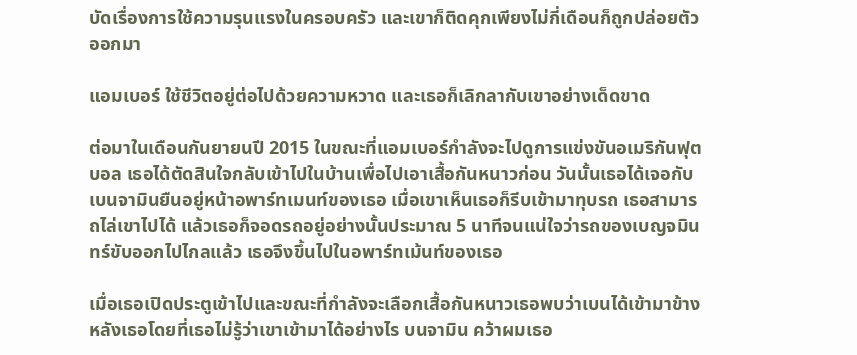บัดเรื่องการใช้ความรุนแรงในครอบครัว และเขาก็ติดคุกเพียงไม่กี่เดือนก็ถูกปล่อยตัวออกมา

แอมเบอร์ ใช้ชีวิตอยู่ต่อไปด้วยความหวาด และเธอก็เลิกลากับเขาอย่างเด็ดขาด

ต่อมาในเดือนกันยายนปี 2015 ในขณะที่แอมเบอร์กำลังจะไปดูการแข่งขันอเมริกันฟุตบอล เธอได้ตัดสินใจกลับเข้าไปในบ้านเพื่อไปเอาเสื้อกันหนาวก่อน วันนั้นเธอได้เจอกับเบนจามินยืนอยู่หน้าอพาร์ทเมนท์ของเธอ เมื่อเขาเห็นเธอก็รีบเข้ามาทุบรถ เธอสามารถไล่เขาไปได้ แล้วเธอก็จอดรถอยู่อย่างนั้นประมาณ 5 นาทีจนแน่ใจว่ารถของเบญจมินทร์ขับออกไปไกลแล้ว เธอจึงขึ้นไปในอพาร์ทเม้นท์ของเธอ

เมื่อเธอเปิดประตูเข้าไปและขณะที่กำลังจะเลือกเสื้อกันหนาวเธอพบว่าเบนได้เข้ามาข้างหลังเธอโดยที่เธอไม่รู้ว่าเขาเข้ามาได้อย่างไร บนจามิน คว้าผมเธอ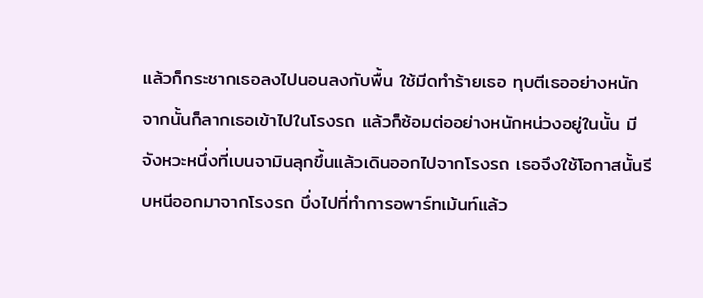แล้วก็กระชากเธอลงไปนอนลงกับพื้น ใช้มีดทำร้ายเธอ ทุบตีเธออย่างหนัก จากนั้นก็ลากเธอเข้าไปในโรงรถ แล้วก็ซ้อมต่ออย่างหนักหน่วงอยู่ในนั้น มีจังหวะหนึ่งที่เบนจามินลุกขึ้นแล้วเดินออกไปจากโรงรถ เธอจึงใช้โอกาสนั้นรีบหนีออกมาจากโรงรถ บึ่งไปที่ทำการอพาร์ทเม้นท์แล้ว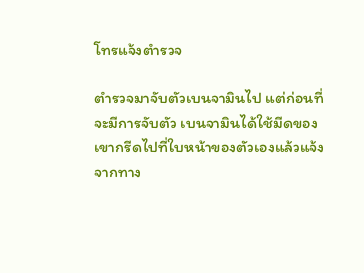โทรแจ้งตำรวจ

ตำรวจมาจับตัวเบนจามินไป แต่ก่อนที่จะมีการจับตัว เบนจามินได้ใช้มีดของเขากรีดไปที่ใบหน้าของตัวเองแล้วแจ้งจากทาง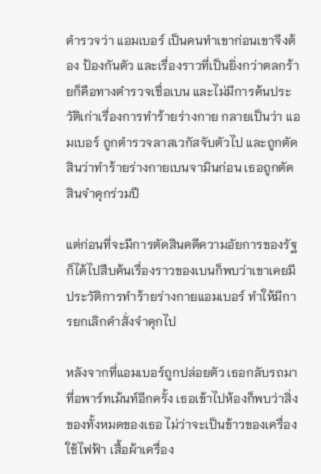ตำรวจว่า แอมเบอร์ เป็นคนทำเขาก่อนเขาจึงต้อง ป้องกันตัว และเรื่องราวที่เป็นยิ่งกว่าตลกร้ายก็คือทางตำรวจเชื่อเบน และไม่มีการค้นประวัติเก่าเรื่องการทำร้ายร่างกาย กลายเป็นว่า แอมเบอร์ ถูกตำรวจลาสเวกัสจับตัวไป และถูกตัดสินว่าทำร้ายร่างกายเบนจามินก่อน เธอถูกตัดสินจำคุกร่วมปี

แต่ก่อนที่จะมีการตัดสินคดีความอัยการของรัฐก็ได้ไปสืบค้นเรื่องราวของเบนก็พบว่าเขาเคยมีประวัติการทำร้ายร่างกายแอมเบอร์ ทำให้มีการยกเลิกคำสั่งจำคุกไป

หลังจากที่แอมเบอร์ถูกปล่อยตัว เธอกลับรถมาที่อพาร์ทเม้นท์อีกครั้ง เธอเข้าไปห้องก็พบว่าสิ่งของทั้งหมดของเธอ ไม่ว่าจะเป็นข้าวของเครื่องใช้ไฟฟ้า เสื้อผ้าเครื่อง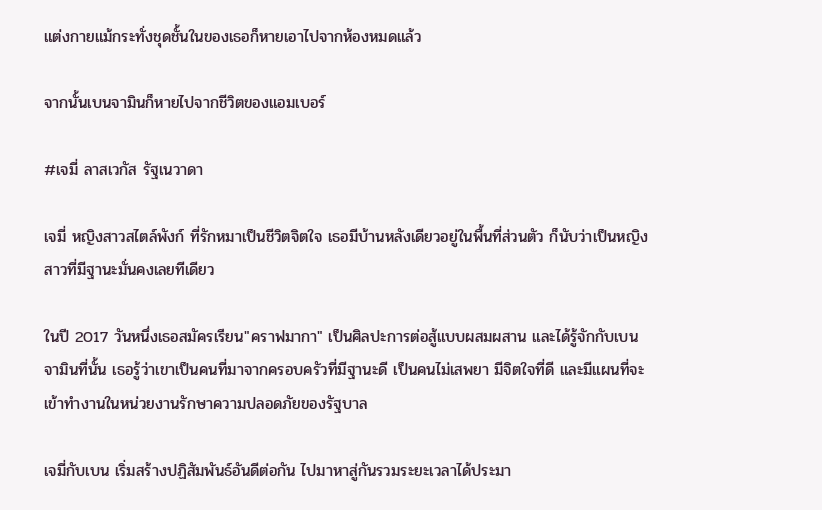แต่งกายแม้กระทั่งชุดชั้นในของเธอก็หายเอาไปจากห้องหมดแล้ว

จากนั้นเบนจามินก็หายไปจากชีวิตของแอมเบอร์

#เจมี่ ลาสเวกัส รัฐเนวาดา

เจมี่ หญิงสาวสไตล์พังก์ ที่รักหมาเป็นชีวิตจิตใจ เธอมีบ้านหลังเดียวอยู่ในพื้นที่ส่วนตัว ก็นับว่าเป็นหญิงสาวที่มีฐานะมั่นคงเลยทีเดียว

ในปี 2017 วันหนึ่งเธอสมัครเรียน"คราฟมากา" เป็นศิลปะการต่อสู้แบบผสมผสาน และได้รู้จักกับเบนจามินที่นั้น เธอรู้ว่าเขาเป็นคนที่มาจากครอบครัวที่มีฐานะดี เป็นคนไม่เสพยา มีจิตใจที่ดี และมีแผนที่จะเข้าทำงานในหน่วยงานรักษาความปลอดภัยของรัฐบาล

เจมี่กับเบน เริ่มสร้างปฏิสัมพันธ์อันดีต่อกัน ไปมาหาสู่กันรวมระยะเวลาได้ประมา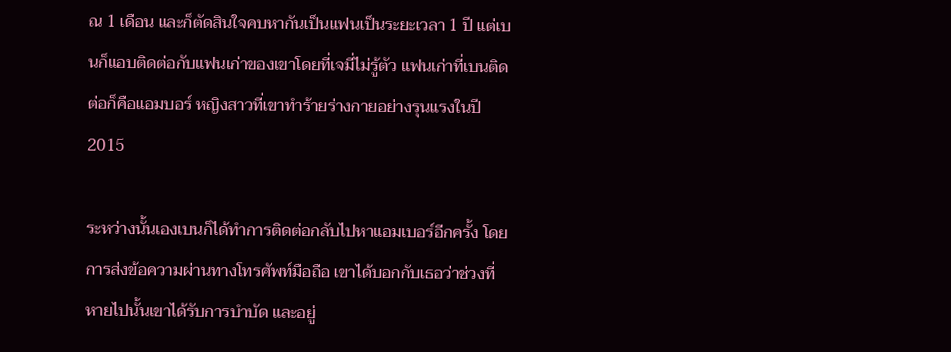ณ 1 เดือน และก็ตัดสินใจคบหากันเป็นแฟนเป็นระยะเวลา 1 ปี แต่เบนก็แอบติดต่อกับแฟนเก่าของเขาโดยที่เจมี่ไม่รู้ตัว แฟนเก่าที่เบนติดต่อก็คือแอมบอร์ หญิงสาวที่เขาทำร้ายร่างกายอย่างรุนแรงในปี 2015

ระหว่างนั้นเองเบนก็ได้ทำการติดต่อกลับไปหาแอมเบอร์อีกครั้ง โดยการส่งข้อความผ่านทางโทรศัพท์มือถือ เขาได้บอกกับเธอว่าช่วงที่หายไปนั้นเขาได้รับการบำบัด และอยู่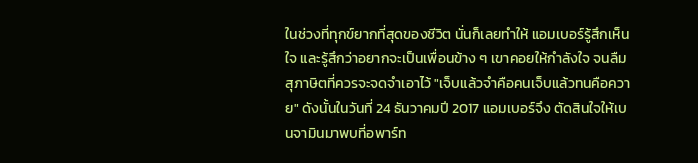ในช่วงที่ทุกข์ยากที่สุดของชีวิต นั่นก็เลยทำให้ แอมเบอร์รู้สึกเห็นใจ และรู้สึกว่าอยากจะเป็นเพื่อนข้าง ๆ เขาคอยให้กำลังใจ จนลืมสุภาษิตที่ควรจะจดจำเอาไว้ "เจ็บแล้วจำคือคนเจ็บแล้วทนคือควาย" ดังนั้นในวันที่ 24 ธันวาคมปี 2017 แอมเบอร์จึง ตัดสินใจให้เบนจามินมาพบที่อพาร์ท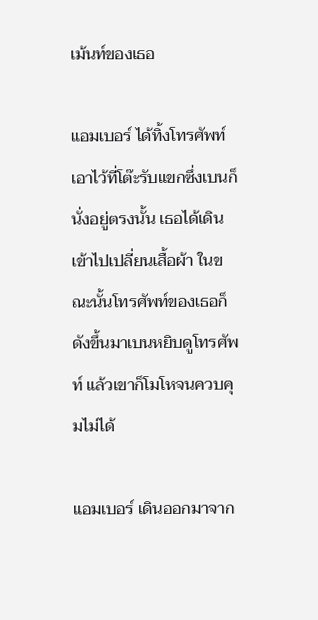เม้นท์ของเธอ

แอมเบอร์ ได้ทิ้งโทรศัพท์เอาไว้ที่โต๊ะรับแขกซึ่งเบนก็นั่งอยู่ตรงนั้น เธอได้เดินเข้าไปเปลี่ยนเสื้อผ้า ในขณะนั้นโทรศัพท์ของเธอก็ดังขึ้นมาเบนหยิบดูโทรศัพท์ แล้วเขาก็โมโหจนควบคุมไม่ได้

แอมเบอร์ เดินออกมาจาก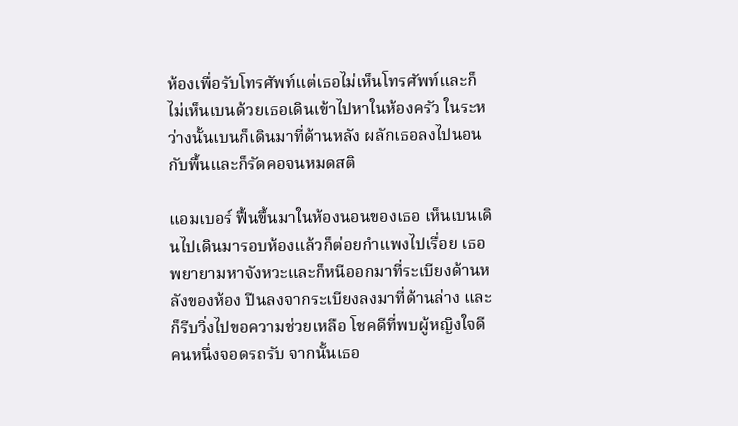ห้องเพื่อรับโทรศัพท์แต่เธอไม่เห็นโทรศัพท์และก็ไม่เห็นเบนด้วยเธอเดินเข้าไปหาในห้องครัว ในระหว่างนั้นเบนก็เดินมาที่ด้านหลัง ผลักเธอลงไปนอนกับพื้นและก็รัดคอจนหมดสติ

แอมเบอร์ ฟื้นขึ้นมาในห้องนอนของเธอ เห็นเบนเดินไปเดินมารอบห้องแล้วก็ต่อยกำแพงไปเรื่อย เธอพยายามหาจังหวะและก็หนีออกมาที่ระเบียงด้านหลังของห้อง ปีนลงจากระเบียงลงมาที่ด้านล่าง และก็รีบวิ่งไปขอความช่วยเหลือ โชคดีที่พบผู้หญิงใจดีคนหนึ่งจอดรถรับ จากนั้นเธอ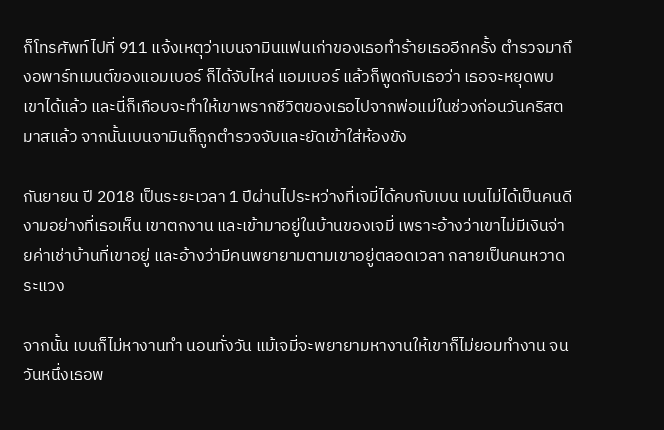ก็โทรศัพท์ไปที่ 911 แจ้งเหตุว่าเบนจามินแฟนเก่าของเธอทำร้ายเธออีกครั้ง ตำรวจมาถึงอพาร์ทเมนต์ของแอมเบอร์ ก็ได้จับไหล่ แอมเบอร์ แล้วก็พูดกับเธอว่า เธอจะหยุดพบเขาได้แล้ว และนี่ก็เกือบจะทำให้เขาพรากชีวิตของเธอไปจากพ่อแม่ในช่วงก่อนวันคริสตมาสแล้ว จากนั้นเบนจามินก็ถูกตำรวจจับและยัดเข้าใส่ห้องขัง

กันยายน ปี 2018 เป็นระยะเวลา 1 ปีผ่านไประหว่างที่เจมี่ได้คบกับเบน เบนไม่ได้เป็นคนดีงามอย่างที่เธอเห็น เขาตกงาน และเข้ามาอยู่ในบ้านของเจมี่ เพราะอ้างว่าเขาไม่มีเงินจ่ายค่าเช่าบ้านที่เขาอยู่ และอ้างว่ามีคนพยายามตามเขาอยู่ตลอดเวลา กลายเป็นคนหวาดระแวง

จากนั้น เบนก็ไม่หางานทำ นอนทั่งวัน แม้เจมี่จะพยายามหางานให้เขาก็ไม่ยอมทำงาน จนวันหนึ่งเธอพ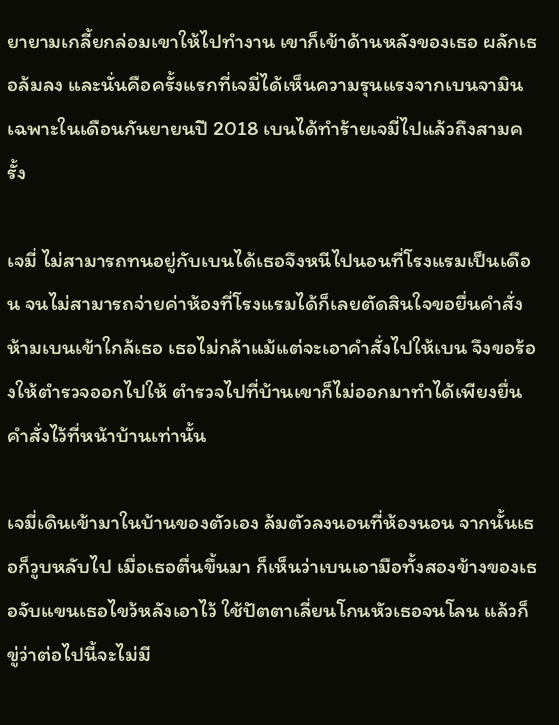ยายามเกลี้ยกล่อมเขาให้ไปทำงาน เขาก็เข้าด้านหลังของเธอ ผลักเธอล้มลง และนั่นคือครั้งแรกที่เจมี่ได้เห็นความรุนแรงจากเบนจามิน เฉพาะในเดือนกันยายนปี 2018 เบนได้ทำร้ายเจมี่ไปแล้วถึงสามครั้ง

เจมี่ ไม่สามารถทนอยู่กับเบนได้เธอจึงหนีไปนอนที่โรงแรมเป็นเดือน จนไม่สามารถจ่ายค่าห้องที่โรงแรมได้ก็เลยตัดสินใจขอยื่นคำสั่งห้ามเบนเข้าใกล้เธอ เธอไม่กล้าแม้แต่จะเอาคำสั่งไปให้เบน จึงขอร้องให้ตำรวจออกไปให้ ตำรวจไปที่บ้านเขาก็ไม่ออกมาทำได้เพียงยื่นคำสั่งไว้ที่หน้าบ้านเท่านั้น

เจมี่เดินเข้ามาในบ้านของตัวเอง ล้มตัวลงนอนที่ห้องนอน จากนั้นเธอก็วูบหลับไป เมื่อเธอตื่นขึ้นมา ก็เห็นว่าเบนเอามือทั้งสองข้างของเธอจับแขนเธอไขว้หลังเอาไว้ ใช้ปัตตาเลี่ยนโกนหัวเธอจนโลน แล้วก็ขู่ว่าต่อไปนี้จะไม่มี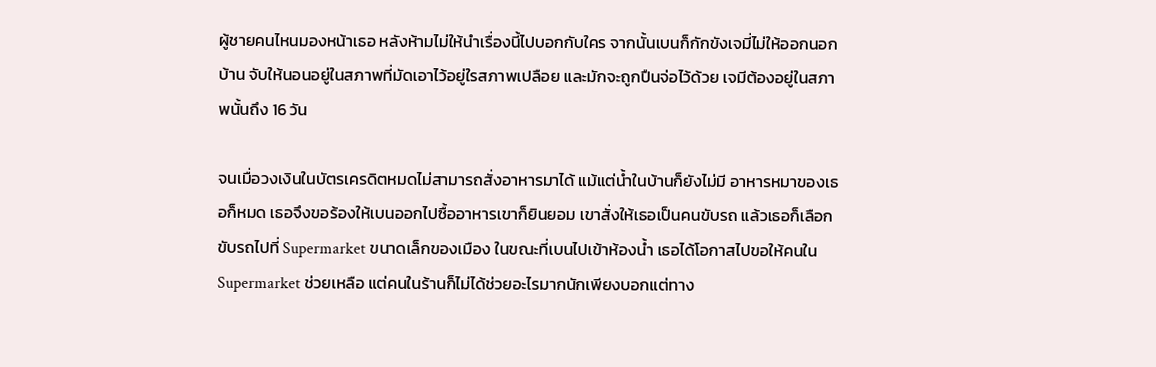ผู้ชายคนไหนมองหน้าเธอ หลังห้ามไม่ให้นำเรื่องนี้ไปบอกกับใคร จากนั้นเบนก็กักขังเจมี่ไม่ให้ออกนอกบ้าน จับให้นอนอยู่ในสภาพที่มัดเอาไว้อยู่ใรสภาพเปลือย และมักจะถูกปืนจ่อไว้ด้วย เจมีต้องอยู่ในสภาพนั้นถึง 16 วัน

จนเมื่อวงเงินในบัตรเครดิตหมดไม่สามารถสั่งอาหารมาได้ แม้แต่น้ำในบ้านก็ยังไม่มี อาหารหมาของเธอก็หมด เธอจึงขอร้องให้เบนออกไปซื้ออาหารเขาก็ยินยอม เขาสั่งให้เธอเป็นคนขับรถ แล้วเธอก็เลือกขับรถไปที่ Supermarket ขนาดเล็กของเมือง ในขณะที่เบนไปเข้าห้องน้ำ เธอได้โอกาสไปขอให้คนใน Supermarket ช่วยเหลือ แต่คนในร้านก็ไม่ได้ช่วยอะไรมากนักเพียงบอกแต่ทาง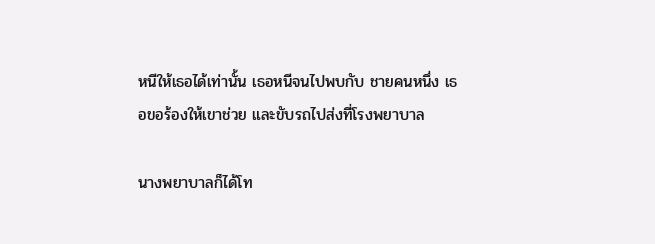หนีให้เธอได้เท่านั้น เธอหนีจนไปพบกับ ชายคนหนึ่ง เธอขอร้องให้เขาช่วย และขับรถไปส่งที่โรงพยาบาล

นางพยาบาลก็ได้โท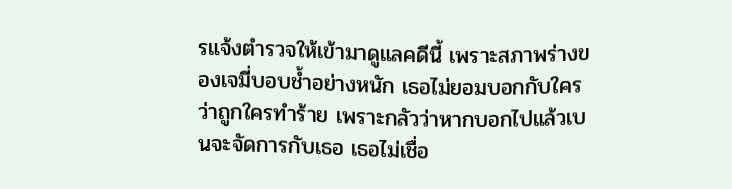รแจ้งตำรวจให้เข้ามาดูแลคดีนี้ เพราะสภาพร่างของเจมี่บอบช้ำอย่างหนัก เธอไม่ยอมบอกกับใครว่าถูกใครทำร้าย เพราะกลัวว่าหากบอกไปแล้วเบนจะจัดการกับเธอ เธอไม่เชื่อ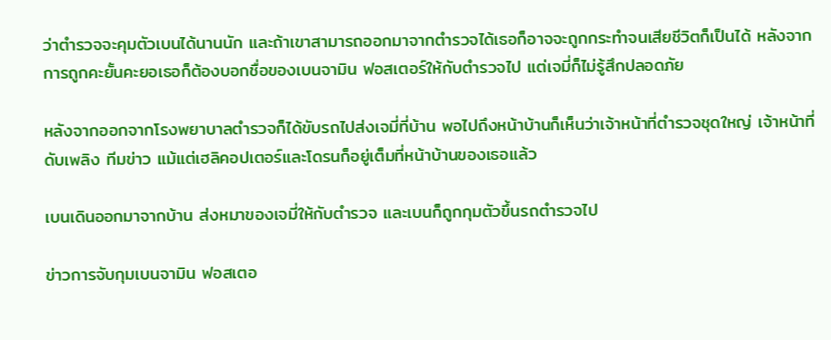ว่าตำรวจจะคุมตัวเบนได้นานนัก และถ้าเขาสามารถออกมาจากตำรวจได้เธอก็อาจจะถูกกระทำจนเสียชีวิตก็เป็นได้ หลังจากการถูกคะยั้นคะยอเธอก็ต้องบอกชื่อของเบนจามิน ฟอสเตอร์ให้กับตำรวจไป แต่เจมี่ก็ไม่รู้สึกปลอดภัย

หลังจากออกจากโรงพยาบาลตำรวจก็ได้ขับรถไปส่งเจมี่ที่บ้าน พอไปถึงหน้าบ้านก็เห็นว่าเจ้าหน้าที่ตำรวจชุดใหญ่ เจ้าหน้าที่ดับเพลิง ทีมข่าว แม้แต่เฮลิคอปเตอร์และโดรนก็อยู่เต็มที่หน้าบ้านของเธอแล้ว

เบนเดินออกมาจากบ้าน ส่งหมาของเจมี่ให้กับตำรวจ และเบนก็ถูกกุมตัวขึ้นรถตำรวจไป

ข่าวการจับกุมเบนจามิน ฟอสเตอ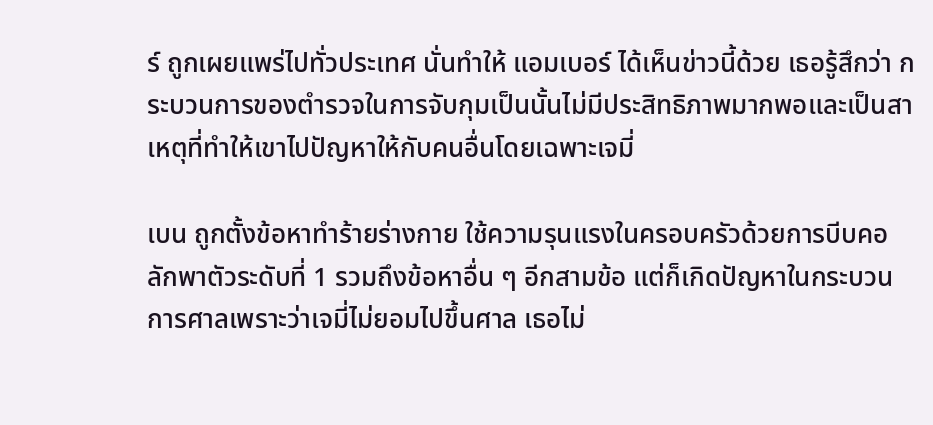ร์ ถูกเผยแพร่ไปทั่วประเทศ นั่นทำให้ แอมเบอร์ ได้เห็นข่าวนี้ด้วย เธอรู้สึกว่า กระบวนการของตำรวจในการจับกุมเป็นนั้นไม่มีประสิทธิภาพมากพอและเป็นสาเหตุที่ทำให้เขาไปปัญหาให้กับคนอื่นโดยเฉพาะเจมี่

เบน ถูกตั้งข้อหาทำร้ายร่างกาย ใช้ความรุนแรงในครอบครัวด้วยการบีบคอ ลักพาตัวระดับที่ 1 รวมถึงข้อหาอื่น ๆ อีกสามข้อ แต่ก็เกิดปัญหาในกระบวนการศาลเพราะว่าเจมี่ไม่ยอมไปขึ้นศาล เธอไม่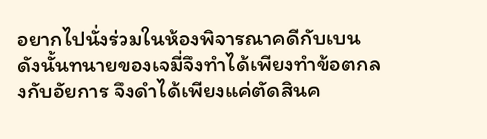อยากไปนั่งร่วมในห้องพิจารณาคดีกับเบน ดังนั้นทนายของเจมี่จึงทำได้เพียงทำข้อตกลงกับอัยการ จึงดำได้เพียงแค่ตัดสินค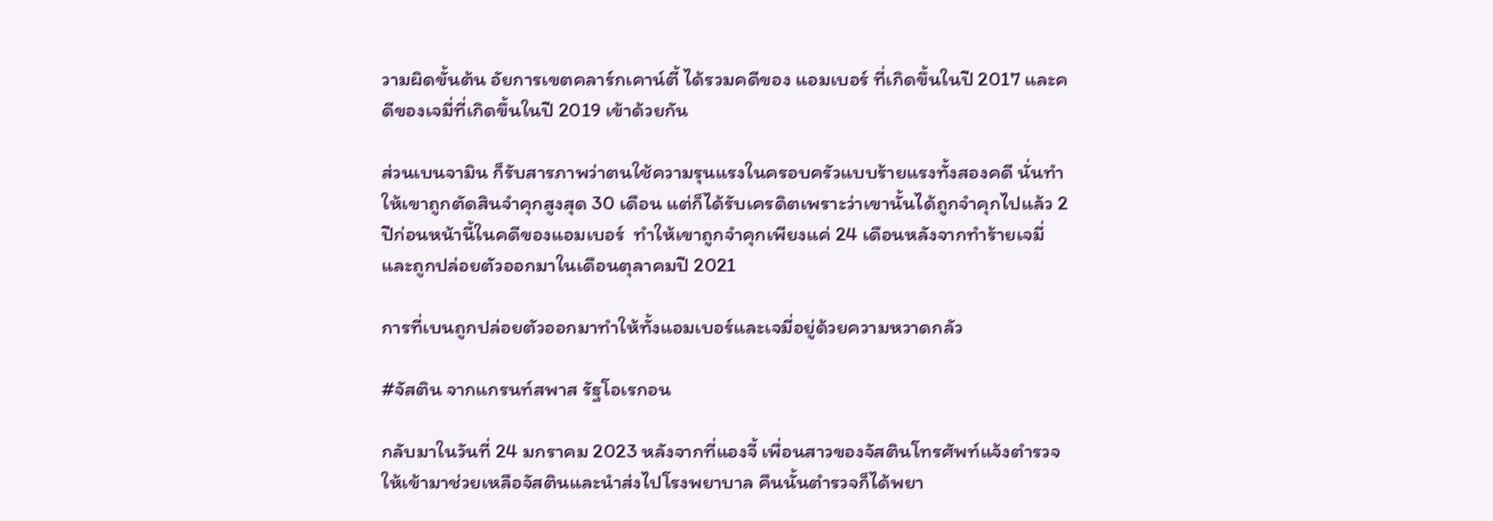วามผิดขั้นต้น อัยการเขตคลาร์กเคาน์ตี้ ได้รวมคดีของ แอมเบอร์ ที่เกิดขึ้นในปี 2017 และคดีของเจมี่ที่เกิดขึ้นในปี 2019 เข้าด้วยกัน

ส่วนเบนจามิน ก็รับสารภาพว่าตนใช้ความรุนแรงในครอบครัวแบบร้ายแรงทั้งสองคดี นั่นทำให้เขาถูกตัดสินจำคุกสูงสุด 30 เดือน แต่ก็ได้รับเครดิตเพราะว่าเขานั้นได้ถูกจำคุกไปแล้ว 2 ปีก่อนหน้านี้ในคดีของแอมเบอร์  ทำให้เขาถูกจำคุกเพียงแค่ 24 เดือนหลังจากทำร้ายเจมี่และถูกปล่อยตัวออกมาในเดือนตุลาคมปี 2021

การที่เบนถูกปล่อยตัวออกมาทำให้ทั้งแอมเบอร์และเจมี่อยู่ด้วยความหวาดกลัว

#จัสติน จากแกรนท์สพาส รัฐโอเรกอน

กลับมาในวันที่ 24 มกราคม 2023 หลังจากที่แองจี้ เพื่อนสาวของจัสตินโทรศัพท์แจ้งตำรวจให้เข้ามาช่วยเหลือจัสตินและนำส่งไปโรงพยาบาล คืนนั้นตำรวจก็ได้พยา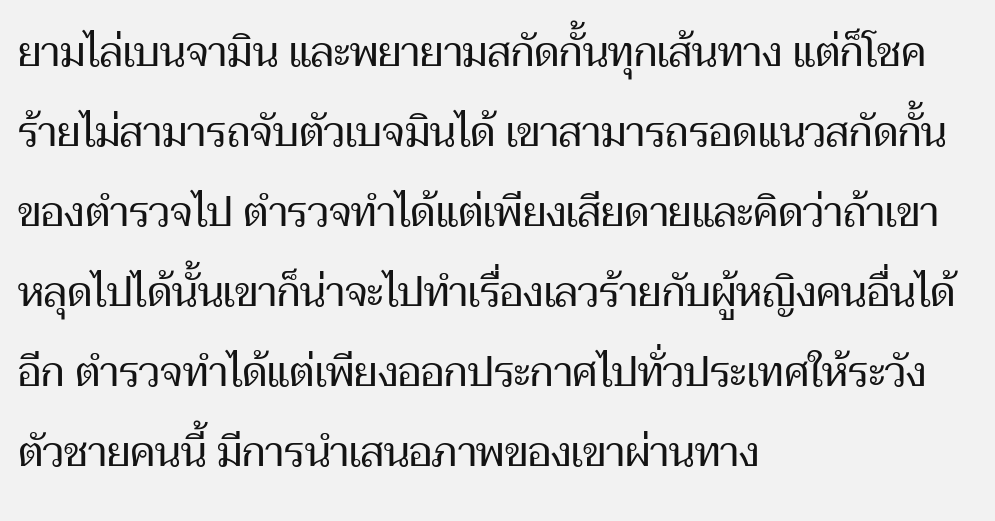ยามไล่เบนจามิน และพยายามสกัดกั้นทุกเส้นทาง แต่ก็โชคร้ายไม่สามารถจับตัวเบจมินได้ เขาสามารถรอดแนวสกัดกั้นของตำรวจไป ตำรวจทำได้แต่เพียงเสียดายและคิดว่าถ้าเขาหลุดไปได้นั้นเขาก็น่าจะไปทำเรื่องเลวร้ายกับผู้หญิงคนอื่นได้อีก ตำรวจทำได้แต่เพียงออกประกาศไปทั่วประเทศให้ระวังตัวชายคนนี้ มีการนำเสนอภาพของเขาผ่านทาง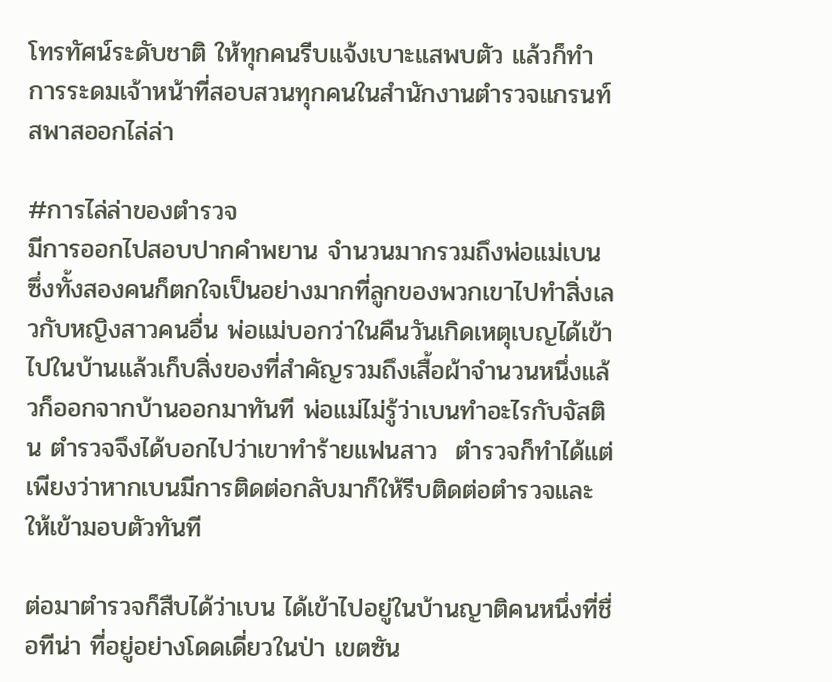โทรทัศน์ระดับชาติ ให้ทุกคนรีบแจ้งเบาะแสพบตัว แล้วก็ทำการระดมเจ้าหน้าที่สอบสวนทุกคนในสำนักงานตำรวจแกรนท์สพาสออกไล่ล่า

#การไล่ล่าของตำรวจ
มีการออกไปสอบปากคำพยาน จำนวนมากรวมถึงพ่อแม่เบน ซึ่งทั้งสองคนก็ตกใจเป็นอย่างมากที่ลูกของพวกเขาไปทำสิ่งเลวกับหญิงสาวคนอื่น พ่อแม่บอกว่าในคืนวันเกิดเหตุเบญได้เข้าไปในบ้านแล้วเก็บสิ่งของที่สำคัญรวมถึงเสื้อผ้าจำนวนหนึ่งแล้วก็ออกจากบ้านออกมาทันที พ่อแม่ไม่รู้ว่าเบนทำอะไรกับจัสติน ตำรวจจึงได้บอกไปว่าเขาทำร้ายแฟนสาว  ตำรวจก็ทำได้แต่เพียงว่าหากเบนมีการติดต่อกลับมาก็ให้รีบติดต่อตำรวจและให้เข้ามอบตัวทันที

ต่อมาตำรวจก็สืบได้ว่าเบน ได้เข้าไปอยู่ในบ้านญาติคนหนึ่งที่ชื่อทีน่า ที่อยู่อย่างโดดเดี่ยวในป่า เขตซัน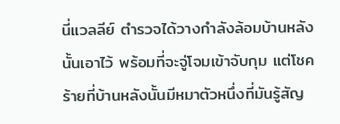นี่แวลลีย์ ตำรวจได้วางกำลังล้อมบ้านหลังนั้นเอาไว้ พร้อมที่จะจู่โจมเข้าจับกุม แต่โชคร้ายที่บ้านหลังนั้นมีหมาตัวหนึ่งที่มันรู้สัญ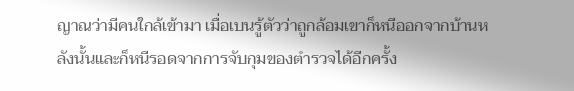ญาณว่ามีคนใกล้เข้ามา เมื่อเบนรู้ตัวว่าถูกล้อมเขาก็หนีออกจากบ้านหลังนั้นและก็หนีรอดจากการจับกุมของตำรวจได้อีกครั้ง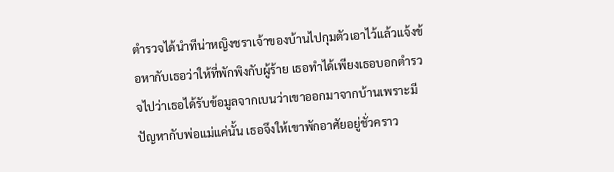ตำรวจได้นำทีน่าหญิงชราเจ้าของบ้านไปกุมตัวเอาไว้แล้วแจ้งข้อหากับเธอว่าให้ที่พักพิงกับผู้ร้าย เธอทำได้เพียงเธอบอกตำรวจไปว่าเธอได้รับข้อมูลจากเบนว่าเขาออกมาจากบ้านเพราะมีปัญหากับพ่อแม่แค่นั้น เธอจึงให้เขาพักอาศัยอยู่ชั่วคราว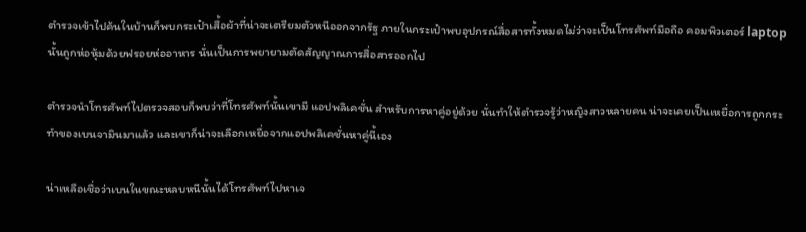ตำรวจเข้าไปค้นในบ้านก็พบกระเป๋าเสื้อผ้าที่น่าจะเตรียมตัวหนีออกจากรัฐ ภายในกระเป๋าพบอุปกรณ์สื่อสารทั้งหมดไม่ว่าจะเป็นโทรศัพท์มือถือ คอมพิวเตอร์ laptop นั้นถูกห่อหุ้มด้วยฟรอยห่ออาหาร นั่นเป็นการพยายามตัดสัญญาณการสื่อสารออกไป

ตำรวจนำโทรศัพท์ไปตรวจสอบก็พบว่าที่โทรศัพท์นั้นเขามี แอปพลิเคชั่น สำหรับการหาคู่อยู่ด้วย นั่นทำให้ตำรวจรู้ว่าหญิงสาวหลายคน น่าจะเคยเป็นเหยื่อการถูกกระทำของเบนจามินมาแล้ว และเขาก็น่าจะเลือกเหยื่อจากแอปพลิเคชั่นหาคู่นี้เอง

น่าเหลือเชื่อว่าเบนในขณะหลบหนีนั้นได้โทรศัพท์ไปหาเจ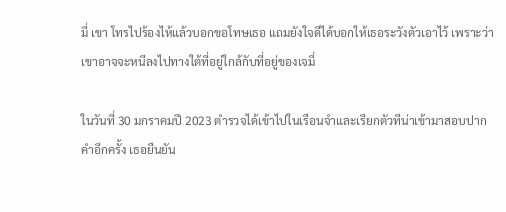มี่ เขา โทรไปร้องไห้แล้วบอกขอโทษเธอ แถมยังใจดีได้บอกให้เธอระวังตัวเอาไว้ เพราะว่าเขาอาจจะหนีลงไปทางใต้ที่อยู่ใกล้กับที่อยู่ของเจมี่

ในวันที่ 30 มกราคมปี 2023 ตำรวจได้เข้าไปในเรือนจำและเรียกตัวทีน่าเข้ามาสอบปากคำอีกครั้ง เธอยืนยัน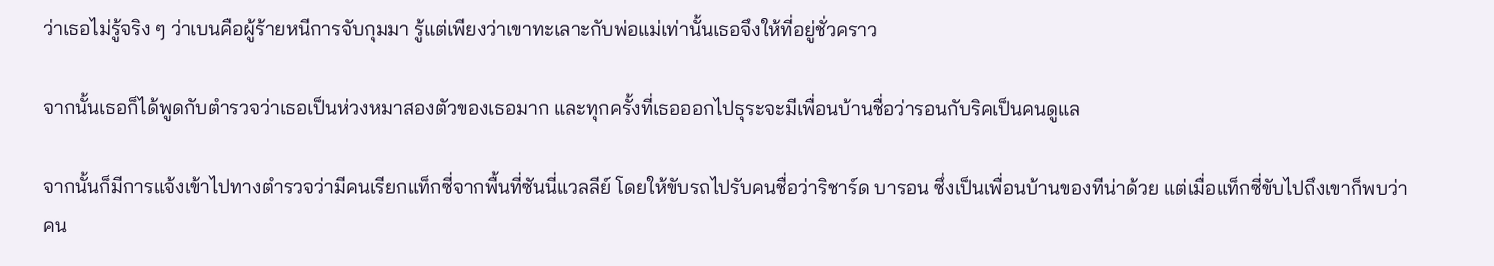ว่าเธอไม่รู้จริง ๆ ว่าเบนคือผู้ร้ายหนีการจับกุมมา รู้แต่เพียงว่าเขาทะเลาะกับพ่อแม่เท่านั้นเธอจึงให้ที่อยู่ชั่วคราว

จากนั้นเธอก็ได้พูดกับตำรวจว่าเธอเป็นห่วงหมาสองตัวของเธอมาก และทุกครั้งที่เธอออกไปธุระจะมีเพื่อนบ้านชื่อว่ารอนกับริคเป็นคนดูแล

จากนั้นก็มีการแจ้งเข้าไปทางตำรวจว่ามีคนเรียกแท็กซี่จากพื้นที่ซันนี่แวลลีย์ โดยให้ขับรถไปรับคนชื่อว่าริชาร์ด บารอน ซึ่งเป็นเพื่อนบ้านของทีน่าด้วย แต่เมื่อแท็กซี่ขับไปถึงเขาก็พบว่าคน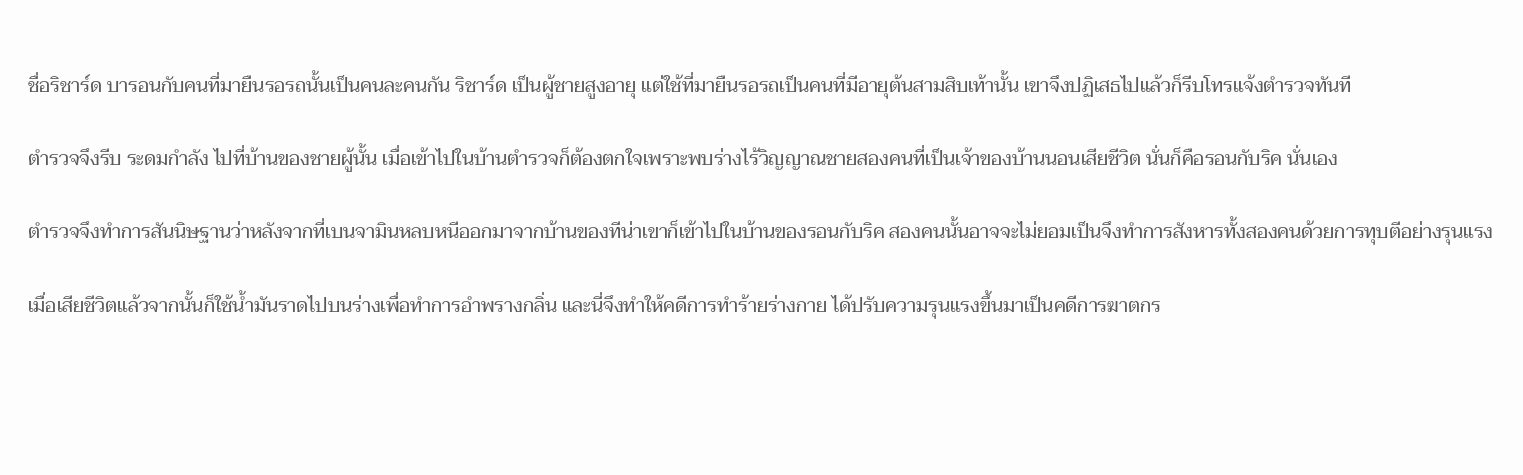ชื่อริชาร์ด บารอนกับคนที่มายืนรอรถนั้นเป็นคนละคนกัน ริชาร์ด เป็นผู้ชายสูงอายุ แต่ใช้ที่มายืนรอรถเป็นคนที่มีอายุต้นสามสิบเท้านั้น เขาจึงปฏิเสธไปแล้วก็รีบโทรแจ้งตำรวจทันที

ตำรวจจึงรีบ ระดมกำลัง ไปที่บ้านของชายผู้นั้น เมื่อเข้าไปในบ้านตำรวจก็ต้องตกใจเพราะพบร่างไร้วิญญาณชายสองคนที่เป็นเจ้าของบ้านนอนเสียชีวิต นั่นก็คือรอนกับริค นั่นเอง

ตำรวจจึงทำการสันนิษฐานว่าหลังจากที่เบนจามินหลบหนีออกมาจากบ้านของทีน่าเขาก็เข้าไปในบ้านของรอนกับริค สองคนนั้นอาจจะไม่ยอมเป็นจึงทำการสังหารทั้งสองคนด้วยการทุบตีอย่างรุนแรง

เมื่อเสียชีวิตแล้วจากนั้นก็ใช้น้ำมันราดไปบนร่างเพื่อทำการอำพรางกลิ่น และนี่จึงทำให้คดีการทำร้ายร่างกาย ได้ปรับความรุนแรงขึ้นมาเป็นคดีการฆาตกร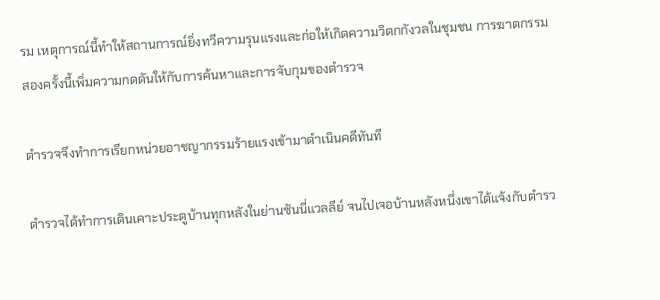รม เหตุการณ์นี้ทำให้สถานการณ์ยิ่งทวีความรุนแรงและก่อให้เกิดความวิตกกังวลในชุมชน การฆาตกรรมสองครั้งนี้เพิ่มความกดดันให้กับการค้นหาและการจับกุมของตำรวจ

ตำรวจจึงทำการเรียกหน่วยอาชญากรรมร้ายแรงเข้ามาดำเนินคดีทันที

ตำรวจได้ทำการเดินเคาะประตูบ้านทุกหลังในย่านซันนี่แวลลีย์ จนไปเจอบ้านหลังหนึ่งเขาได้แจ้งกับตำรว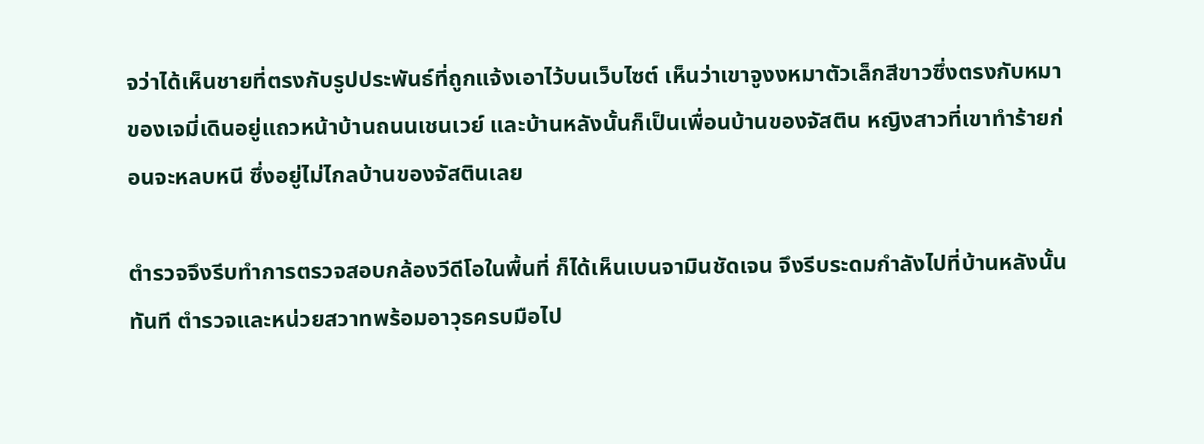จว่าได้เห็นชายที่ตรงกับรูปประพันธ์ที่ถูกแจ้งเอาไว้บนเว็บไซต์ เห็นว่าเขาจูงงหมาตัวเล็กสีขาวซึ่งตรงกับหมาของเจมี่เดินอยู่แถวหน้าบ้านถนนเชนเวย์ และบ้านหลังนั้นก็เป็นเพื่อนบ้านของจัสติน หญิงสาวที่เขาทำร้ายก่อนจะหลบหนี ซึ่งอยู่ไม่ไกลบ้านของจัสตินเลย

ตำรวจจึงรีบทำการตรวจสอบกล้องวีดีโอในพื้นที่ ก็ได้เห็นเบนจามินชัดเจน จึงรีบระดมกำลังไปที่บ้านหลังนั้นทันที ตำรวจและหน่วยสวาทพร้อมอาวุธครบมือไป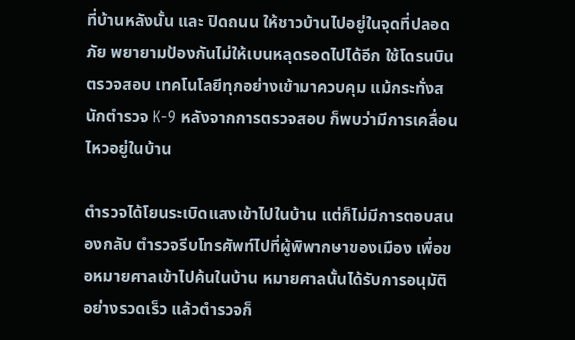ที่บ้านหลังนั้น และ ปิดถนน ให้ชาวบ้านไปอยู่ในจุดที่ปลอดภัย พยายามป้องกันไม่ให้เบนหลุดรอดไปได้อีก ใช้โดรนบินตรวจสอบ เทคโนโลยีทุกอย่างเข้ามาควบคุม แม้กระทั่งสนักตำรวจ K-9 หลังจากการตรวจสอบ ก็พบว่ามีการเคลื่อนไหวอยู่ในบ้าน

ตำรวจได้โยนระเบิดแสงเข้าไปในบ้าน แต่ก็ไม่มีการตอบสนองกลับ ตำรวจรีบโทรศัพท์ไปที่ผู้พิพากษาของเมือง เพื่อขอหมายศาลเข้าไปค้นในบ้าน หมายศาลนั้นได้รับการอนุมัติอย่างรวดเร็ว แล้วตำรวจก็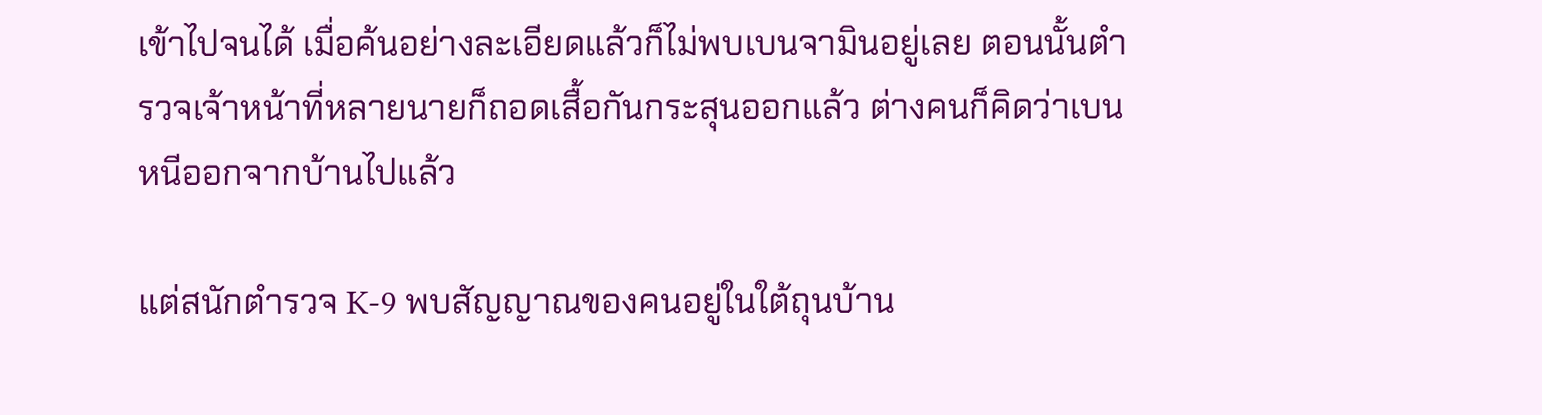เข้าไปจนได้ เมื่อค้นอย่างละเอียดแล้วก็ไม่พบเบนจามินอยู่เลย ตอนนั้นตำรวจเจ้าหน้าที่หลายนายก็ถอดเสื้อกันกระสุนออกแล้ว ต่างคนก็คิดว่าเบนหนีออกจากบ้านไปแล้ว

แต่สนักตำรวจ K-9 พบสัญญาณของคนอยู่ในใต้ถุนบ้าน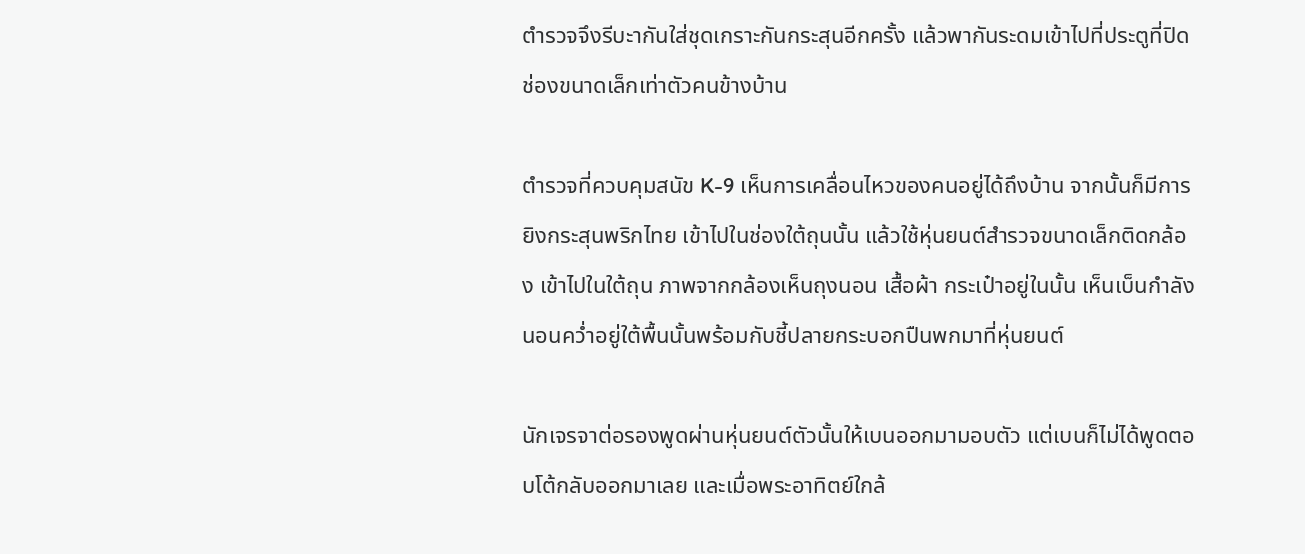ตำรวจจึงรีบะากันใส่ชุดเกราะกันกระสุนอีกครั้ง แล้วพากันระดมเข้าไปที่ประตูที่ปิดช่องขนาดเล็กเท่าตัวคนข้างบ้าน

ตำรวจที่ควบคุมสนัข K-9 เห็นการเคลื่อนไหวของคนอยู่ได้ถึงบ้าน จากนั้นก็มีการยิงกระสุนพริกไทย เข้าไปในช่องใต้ถุนนั้น แล้วใช้หุ่นยนต์สำรวจขนาดเล็กติดกล้อง เข้าไปในใต้ถุน ภาพจากกล้องเห็นถุงนอน เสื้อผ้า กระเป๋าอยู่ในนั้น เห็นเบ็นกำลังนอนคว่ำอยู่ใต้พื้นนั้นพร้อมกับชี้ปลายกระบอกปืนพกมาที่หุ่นยนต์

นักเจรจาต่อรองพูดผ่านหุ่นยนต์ตัวนั้นให้เบนออกมามอบตัว แต่เบนก็ไม่ได้พูดตอบโต้กลับออกมาเลย และเมื่อพระอาทิตย์ใกล้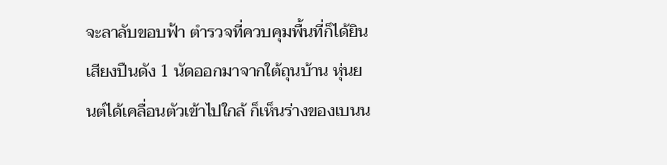จะลาลับขอบฟ้า ตำรวจที่ควบคุมพื้นที่ก็ได้ยินเสียงปืนดัง 1 นัดออกมาจากใต้ถุนบ้าน หุ่นยนต์ได้เคลื่อนตัวเข้าไปใกล้ ก็เห็นร่างของเบนน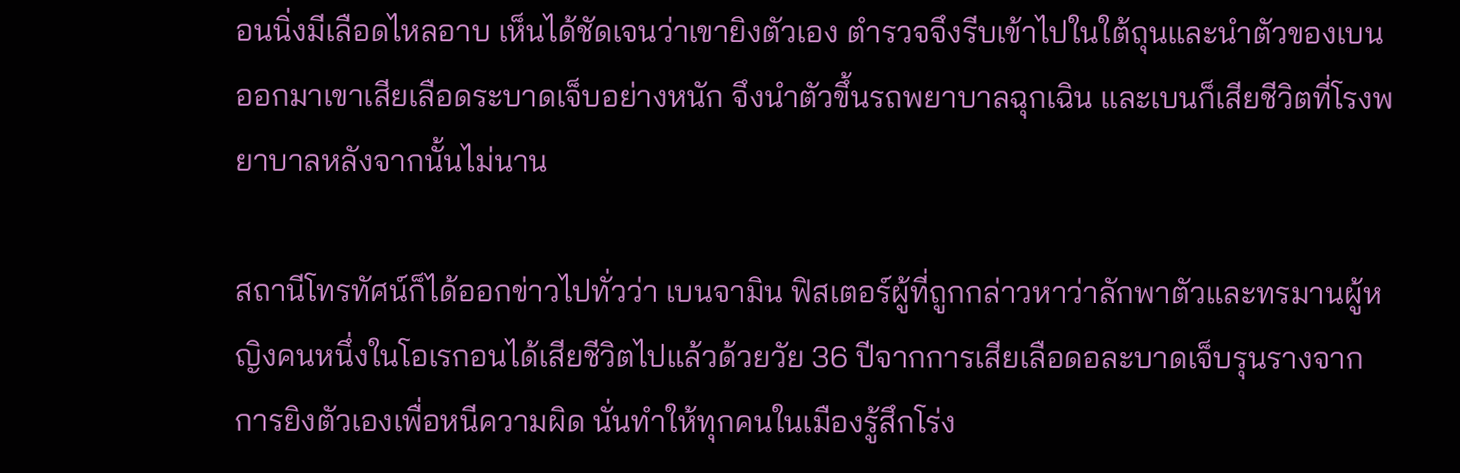อนนิ่งมีเลือดไหลอาบ เห็นได้ชัดเจนว่าเขายิงตัวเอง ตำรวจจึงรีบเข้าไปในใต้ถุนและนำตัวของเบนออกมาเขาเสียเลือดระบาดเจ็บอย่างหนัก จึงนำตัวขึ้นรถพยาบาลฉุกเฉิน และเบนก็เสียชีวิตที่โรงพยาบาลหลังจากนั้นไม่นาน

สถานีโทรทัศน์ก็ได้ออกข่าวไปทั่วว่า เบนจามิน ฟิสเตอร์ผู้ที่ถูกกล่าวหาว่าลักพาตัวและทรมานผู้หญิงคนหนึ่งในโอเรกอนได้เสียชีวิตไปแล้วด้วยวัย 36 ปีจากการเสียเลือดอละบาดเจ็บรุนรางจากการยิงตัวเองเพื่อหนีความผิด นั่นทำให้ทุกคนในเมืองรู้สึกโร่ง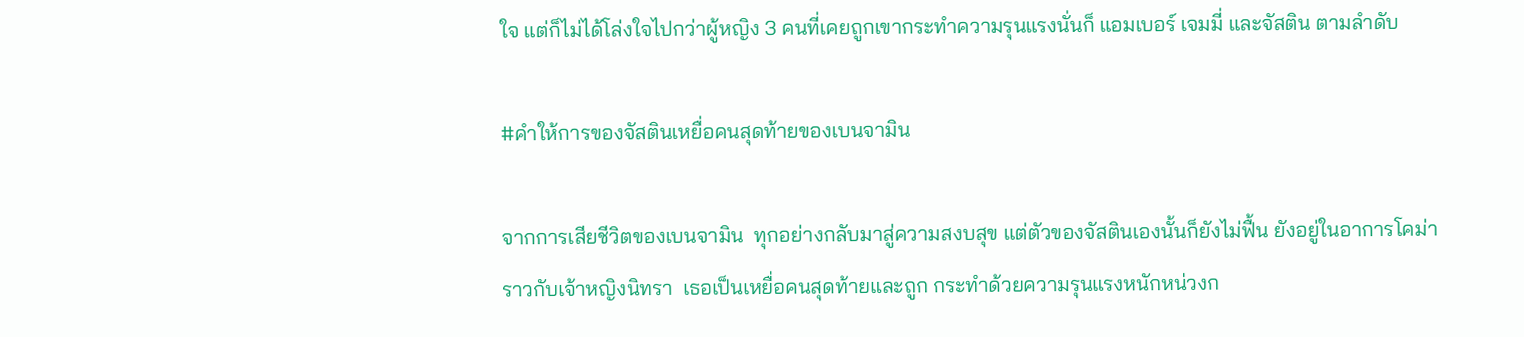ใจ แต่ก็ไม่ได้โล่งใจไปกว่าผู้หญิง 3 คนที่เคยถูกเขากระทำความรุนแรงนั่นก็ แอมเบอร์ เจมมี่ และจัสติน ตามลำดับ

#คำให้การของจัสตินเหยื่อคนสุดท้ายของเบนจามิน

จากการเสียชีวิตของเบนจามิน  ทุกอย่างกลับมาสู่ความสงบสุข แต่ตัวของจัสตินเองนั้นก็ยังไม่ฟื้น ยังอยู่ในอาการโคม่าราวกับเจ้าหญิงนิทรา  เธอเป็นเหยื่อคนสุดท้ายและถูก กระทำด้วยความรุนแรงหนักหน่วงก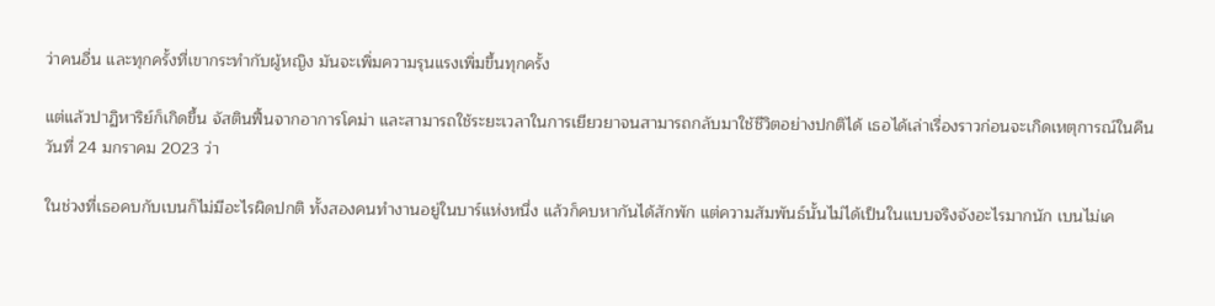ว่าคนอื่น และทุกครั้งที่เขากระทำกับผู้หญิง มันจะเพิ่มความรุนแรงเพิ่มขึ้นทุกครั้ง

แต่แล้วปาฏิหาริย์ก็เกิดขึ้น จัสตินฟื้นจากอาการโคม่า และสามารถใช้ระยะเวลาในการเยียวยาจนสามารถกลับมาใช้ชีวิตอย่างปกติได้ เธอได้เล่าเรื่องราวก่อนจะเกิดเหตุการณ์ในคืนวันที่ 24 มกราคม 2023 ว่า

ในช่วงที่เธอคบกับเบนก็ไม่มีอะไรผิดปกติ ทั้งสองคนทำงานอยู่ในบาร์แห่งหนึ่ง แล้วก็คบหากันได้สักพัก แต่ความสัมพันธ์นั้นไม่ได้เป็นในแบบจริงจังอะไรมากนัก เบนไม่เค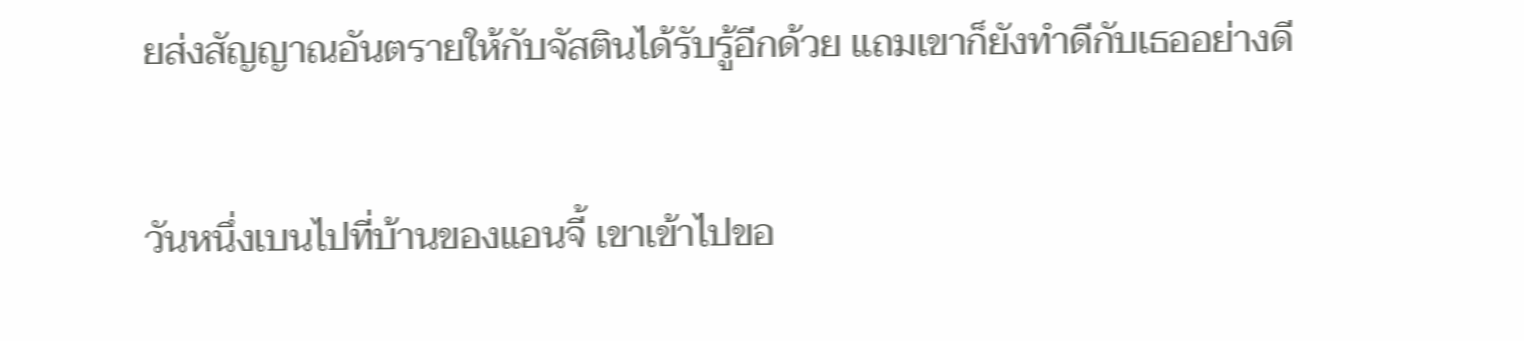ยส่งสัญญาณอันตรายให้กับจัสตินได้รับรู้อีกด้วย แถมเขาก็ยังทำดีกับเธออย่างดี

วันหนึ่งเบนไปที่บ้านของแอนจี้ เขาเข้าไปขอ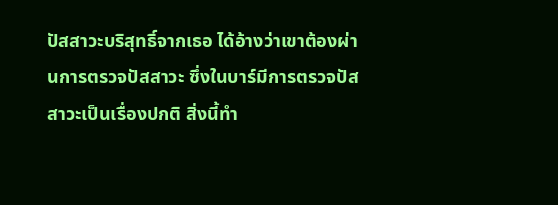ปัสสาวะบริสุทธิ์จากเธอ ได้อ้างว่าเขาต้องผ่านการตรวจปัสสาวะ ซึ่งในบาร์มีการตรวจปัสสาวะเป็นเรื่องปกติ สิ่งนี้ทำ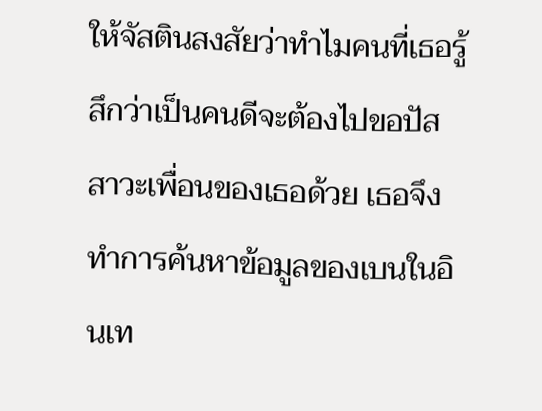ให้จัสตินสงสัยว่าทำไมคนที่เธอรู้สึกว่าเป็นคนดีจะต้องไปขอปัสสาวะเพื่อนของเธอด้วย เธอจึงทำการค้นหาข้อมูลของเบนในอินเท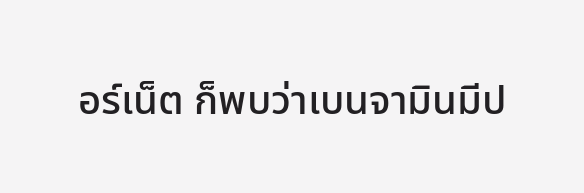อร์เน็ต ก็พบว่าเบนจามินมีป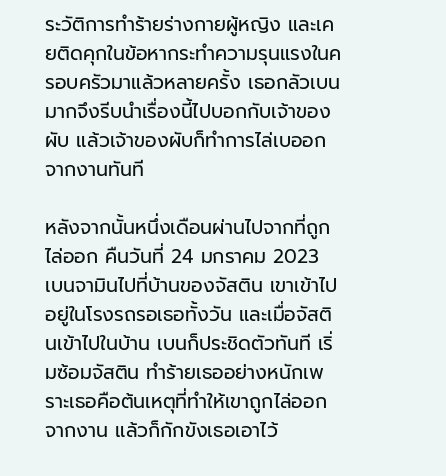ระวัติการทำร้ายร่างกายผู้หญิง และเคยติดคุกในข้อหากระทำความรุนแรงในครอบครัวมาแล้วหลายครั้ง เธอกลัวเบนมากจึงรีบนำเรื่องนี้ไปบอกกับเจ้าของผับ แล้วเจ้าของผับก็ทำการไล่เบออกจากงานทันที

หลังจากนั้นหนึ่งเดือนผ่านไปจากที่ถูกไล่ออก คืนวันที่ 24 มกราคม 2023 เบนจามินไปที่บ้านของจัสติน เขาเข้าไปอยู่ในโรงรถรอเธอทั้งวัน และเมื่อจัสตินเข้าไปในบ้าน เบนก็ประชิดตัวทันที เริ่มซ้อมจัสติน ทำร้ายเธออย่างหนักเพราะเธอคือต้นเหตุที่ทำให้เขาถูกไล่ออกจากงาน แล้วก็กักขังเธอเอาไว้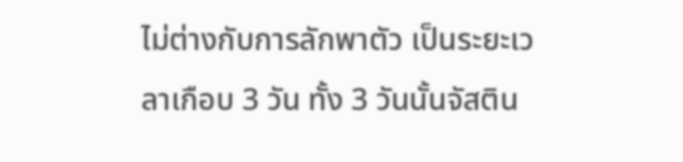ไม่ต่างกับการลักพาตัว เป็นระยะเวลาเกือบ 3 วัน ทั้ง 3 วันนั้นจัสติน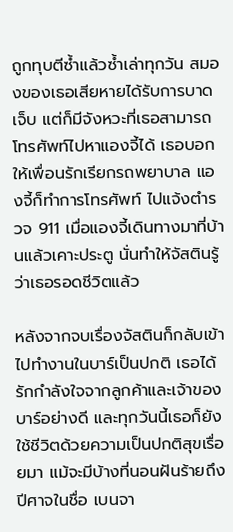ถูกทุบตีซ้ำแล้วซ้ำเล่าทุกวัน สมองของเธอเสียหายได้รับการบาดเจ็บ แต่ก็มีจังหวะที่เธอสามารถโทรศัพท์ไปหาแองจี้ได้ เธอบอกให้เพื่อนรักเรียกรถพยาบาล แองจี้ก็ทำการโทรศัพท์ ไปแจ้งตำรวจ 911 เมื่อแองจี้เดินทางมาที่บ้านแล้วเคาะประตู นั่นทำให้จัสตินรู้ว่าเธอรอดชีวิตแล้ว

หลังจากจบเรื่องจัสตินก็กลับเข้าไปทำงานในบาร์เป็นปกติ เธอได้รักกำลังใจจากลูกค้าและเจ้าของบาร์อย่างดี และทุกวันนี้เธอก็ยังใช้ชีวิตด้วยความเป็นปกติสุขเรื่อยมา แม้จะมีบ้างที่นอนฝันร้ายถึงปีศาจในชื่อ เบนจา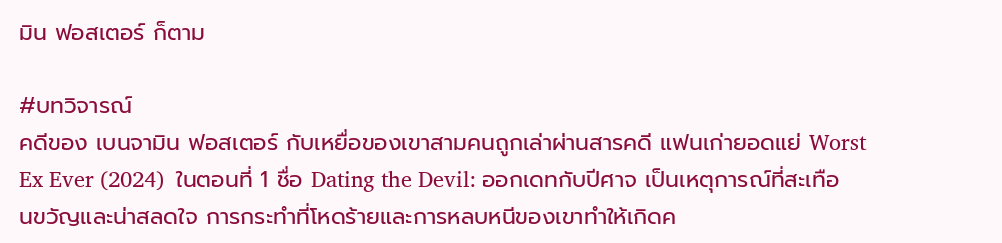มิน ฟอสเตอร์ ก็ตาม

#บทวิจารณ์
คดีของ เบนจามิน ฟอสเตอร์ กับเหยื่อของเขาสามคนถูกเล่าผ่านสารคดี แฟนเก่ายอดแย่ Worst Ex Ever (2024)  ในตอนที่ 1 ชื่อ Dating the Devil: ออกเดทกับปีศาจ เป็นเหตุการณ์ที่สะเทือนขวัญและน่าสลดใจ การกระทำที่โหดร้ายและการหลบหนีของเขาทำให้เกิดค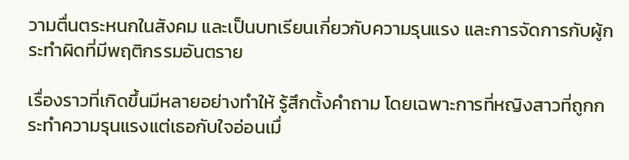วามตื่นตระหนกในสังคม และเป็นบทเรียนเกี่ยวกับความรุนแรง และการจัดการกับผู้กระทำผิดที่มีพฤติกรรมอันตราย

เรื่องราวที่เกิดขึ้นมีหลายอย่างทำให้ รู้สึกตั้งคำถาม โดยเฉพาะการที่หญิงสาวที่ถูกกระทำความรุนแรงแต่เธอกับใจอ่อนเมื่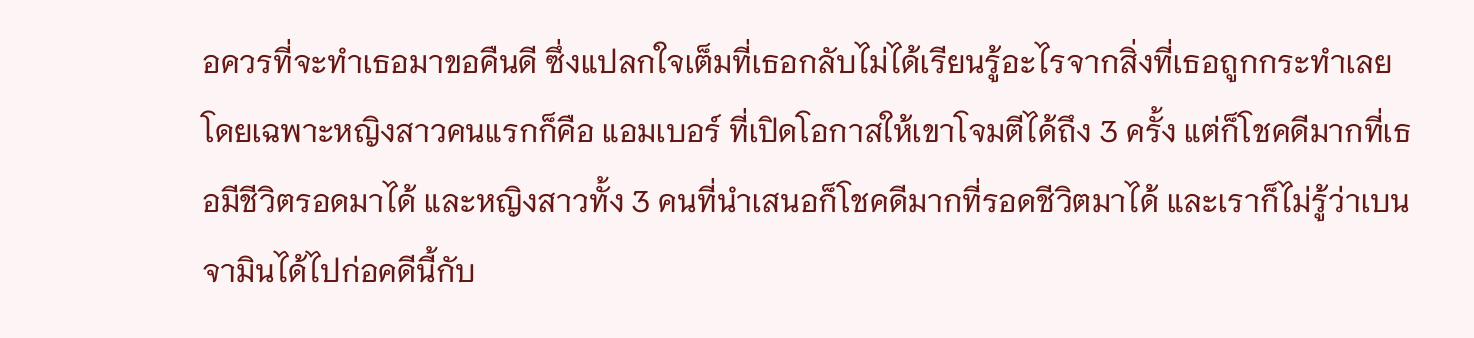อควรที่จะทำเธอมาขอคืนดี ซึ่งแปลกใจเต็มที่เธอกลับไม่ได้เรียนรู้อะไรจากสิ่งที่เธอถูกกระทำเลย โดยเฉพาะหญิงสาวคนแรกก็คือ แอมเบอร์ ที่เปิดโอกาสให้เขาโจมตีได้ถึง 3 ครั้ง แต่ก็โชคดีมากที่เธอมีชีวิตรอดมาได้ และหญิงสาวทั้ง 3 คนที่นำเสนอก็โชคดีมากที่รอดชีวิตมาได้ และเราก็ไม่รู้ว่าเบนจามินได้ไปก่อคดีนี้กับ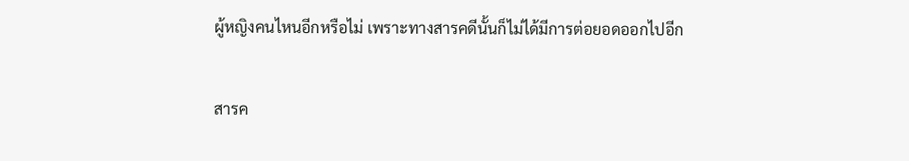ผู้หญิงคนไหนอีกหรือไม่ เพราะทางสารคดีนั้นก็ไม่ได้มีการต่อยอดออกไปอีก

สารค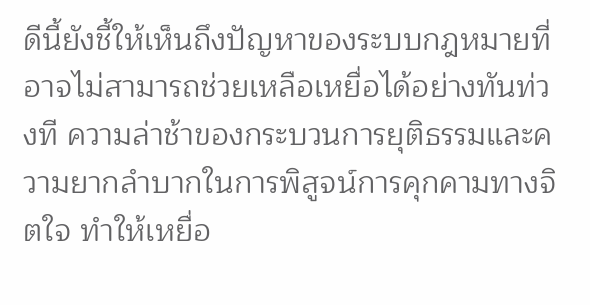ดีนี้ยังชี้ให้เห็นถึงปัญหาของระบบกฎหมายที่อาจไม่สามารถช่วยเหลือเหยื่อได้อย่างทันท่วงที ความล่าช้าของกระบวนการยุติธรรมและความยากลำบากในการพิสูจน์การคุกคามทางจิตใจ ทำให้เหยื่อ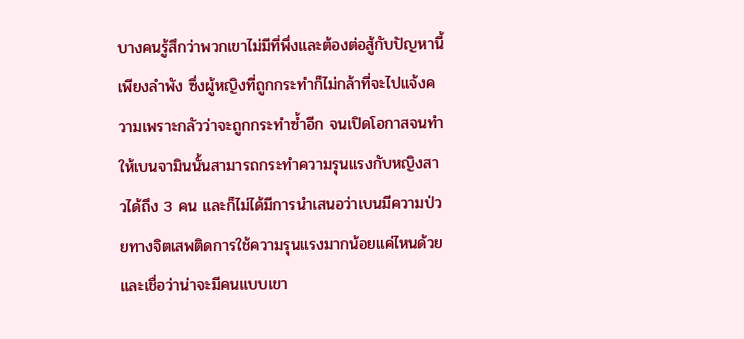บางคนรู้สึกว่าพวกเขาไม่มีที่พึ่งและต้องต่อสู้กับปัญหานี้เพียงลำพัง ซึ่งผู้หญิงที่ถูกกระทำก็ไม่กล้าที่จะไปแจ้งความเพราะกลัวว่าจะถูกกระทำซ้ำอีก จนเปิดโอกาสจนทำให้เบนจามินนั้นสามารถกระทำความรุนแรงกับหญิงสาวได้ถึง 3 คน และก็ไม่ได้มีการนำเสนอว่าเบนมีความป่วยทางจิตเสพติดการใช้ความรุนแรงมากน้อยแค่ไหนด้วย และเชื่อว่าน่าจะมีคนแบบเขา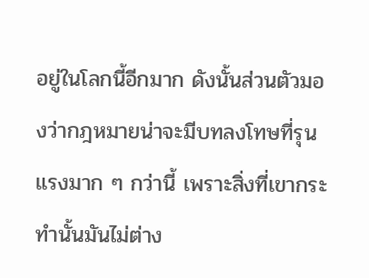อยู่ในโลกนี้อีกมาก ดังนั้นส่วนตัวมองว่ากฎหมายน่าจะมีบทลงโทษที่รุนแรงมาก ๆ กว่านี้ เพราะสิ่งที่เขากระทำนั้นมันไม่ต่าง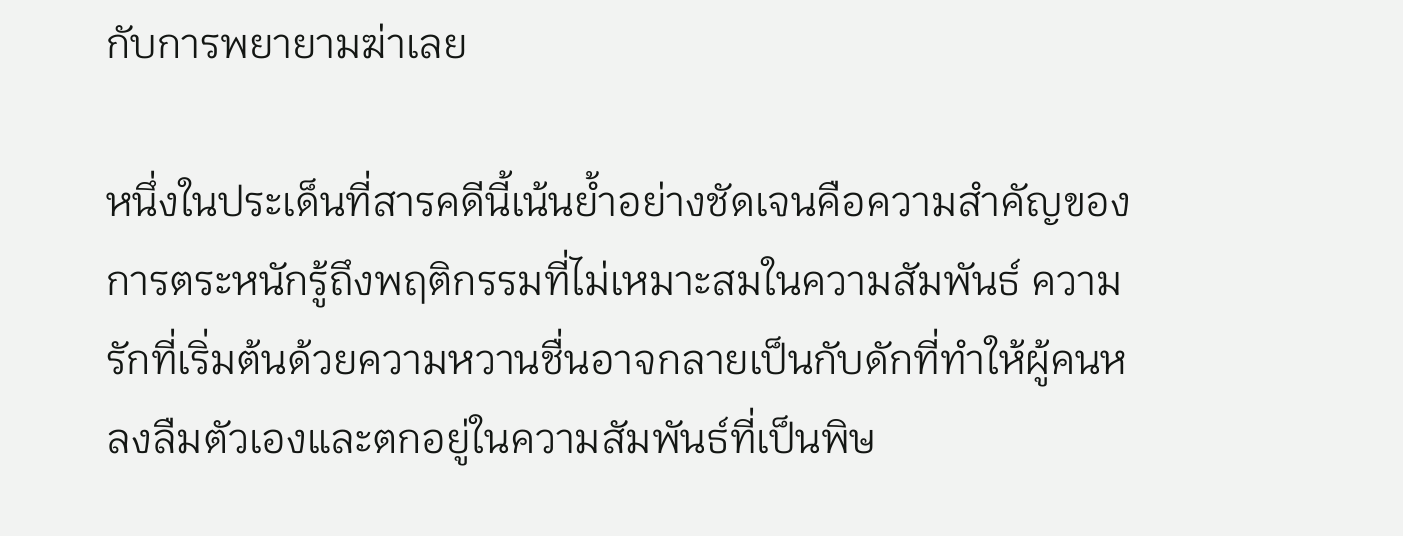กับการพยายามฆ่าเลย

หนึ่งในประเด็นที่สารคดีนี้เน้นย้ำอย่างชัดเจนคือความสำคัญของการตระหนักรู้ถึงพฤติกรรมที่ไม่เหมาะสมในความสัมพันธ์ ความรักที่เริ่มต้นด้วยความหวานชื่นอาจกลายเป็นกับดักที่ทำให้ผู้คนหลงลืมตัวเองและตกอยู่ในความสัมพันธ์ที่เป็นพิษ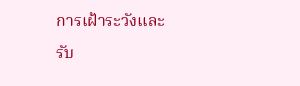การเฝ้าระวังและรับ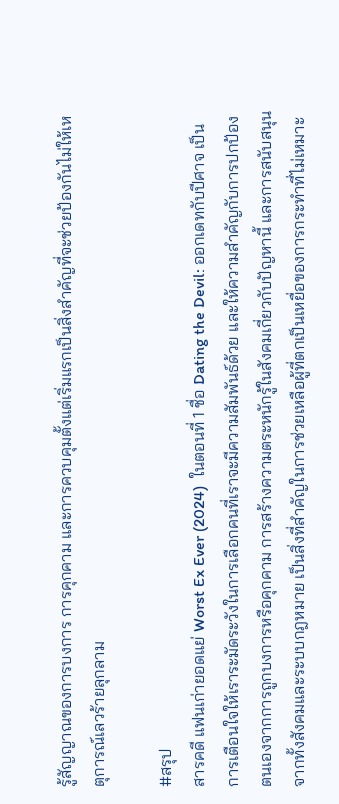รู้สัญญาณของการบงการ การคุกคาม และการควบคุมตั้งแต่เริ่มแรกเป็นสิ่งสำคัญที่จะช่วยป้องกันไม่ให้เหตุการณ์เลวร้ายลุกลาม

#สรุป
สารคดี แฟนเก่ายอดแย่ Worst Ex Ever (2024)  ในตอนที่ 1 ชื่อ Dating the Devil: ออกเดทกับปีศาจ เป็นการเตือนใจให้เราระมัดระวังในการเลือกคนที่เราจะมีความสัมพันธ์ด้วย และให้ความสำคัญกับการปกป้องตนเองจากการถูกบงการหรือคุกคาม การสร้างความตระหนักรู้ในสังคมเกี่ยวกับปัญหานี้ และการสนับสนุนจากทั้งสังคมและระบบกฎหมาย เป็นสิ่งที่สำคัญในการช่วยเหลือผู้ที่ตกเป็นเหยื่อของการกระทำที่ไม่เหมาะ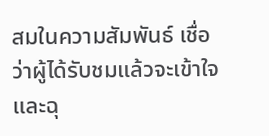สมในความสัมพันธ์ เชื่อว่าผู้ได้รับชมแล้วจะเข้าใจและฉุ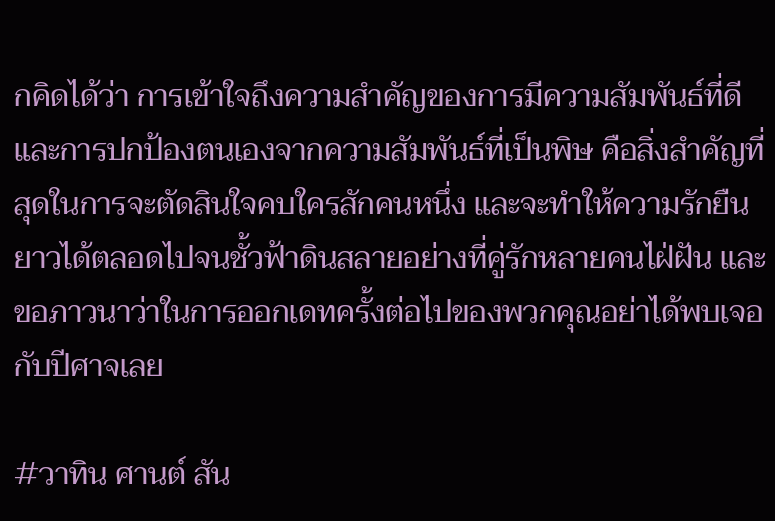กคิดได้ว่า การเข้าใจถึงความสำคัญของการมีความสัมพันธ์ที่ดีและการปกป้องตนเองจากความสัมพันธ์ที่เป็นพิษ คือสิ่งสำคัญที่สุดในการจะตัดสินใจคบใครสักคนหนึ่ง และจะทำให้ความรักยืนยาวได้ตลอดไปจนชั้วฟ้าดินสลายอย่างที่คู่รักหลายคนไฝ่ฝัน และขอภาวนาว่าในการออกเดทครั้งต่อไปของพวกคุณอย่าได้พบเจอกับปีศาจเลย

#วาทิน ศานต์ สัน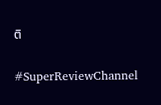ติ

#SuperReviewChannel